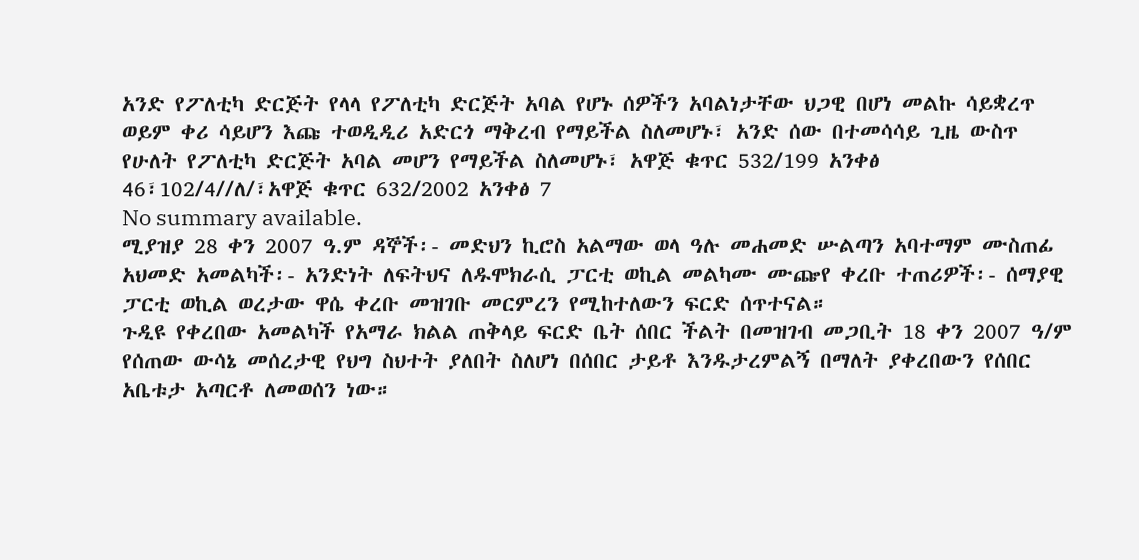አንድ የፖለቲካ ድርጅት የላላ የፖለቲካ ድርጅት አባል የሆኑ ሰዎችን አባልነታቸው ህጋዊ በሆነ መልኩ ሳይቋረጥ ወይም ቀሪ ሳይሆን እጩ ተወዲዲሪ አድርጎ ማቅረብ የማይችል ስለመሆኑ፣ አንድ ሰው በተመሳሳይ ጊዜ ውስጥ የሁለት የፖለቲካ ድርጅት አባል መሆን የማይችል ስለመሆኑ፣ አዋጅ ቁጥር 532/199 አንቀፅ 46፣102/4//ለ/፣አዋጅ ቁጥር 632/2002 አንቀፅ 7
No summary available.
ሚያዝያ 28 ቀን 2007 ዓ.ም ዳኞች፡- መድህን ኪሮስ አልማው ወላ ዓሉ መሐመድ ሡልጣን አባተማም ሙስጠፊ አህመድ አመልካች፡- አንድነት ለፍትህና ለዱሞክራሲ ፓርቲ ወኪል መልካሙ ሙጬየ ቀረቡ ተጠሪዎች፡- ሰማያዊ ፓርቲ ወኪል ወረታው ዋሴ ቀረቡ መዝገቡ መርምረን የሚከተለውን ፍርድ ሰጥተናል።
ጉዲዩ የቀረበው አመልካች የአማራ ክልል ጠቅላይ ፍርድ ቤት ሰበር ችልት በመዝገብ መጋቢት 18 ቀን 2007 ዓ/ም የሰጠው ውሳኔ መሰረታዊ የህግ ስህተት ያለበት ስለሆነ በሰበር ታይቶ እንዱታረምልኝ በማለት ያቀረበውን የሰበር አቤቱታ አጣርቶ ለመወሰን ነው።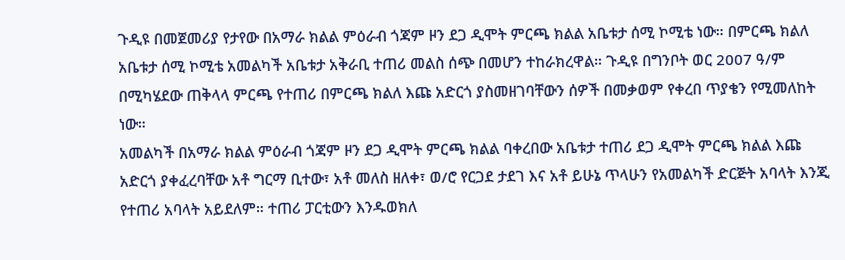ጉዲዩ በመጀመሪያ የታየው በአማራ ክልል ምዕራብ ጎጃም ዞን ደጋ ዲሞት ምርጫ ክልል አቤቱታ ሰሚ ኮሚቴ ነው። በምርጫ ክልለ አቤቱታ ሰሚ ኮሚቴ አመልካች አቤቱታ አቅራቢ ተጠሪ መልስ ሰጭ በመሆን ተከራክረዋል። ጉዲዩ በግንቦት ወር 2007 ዓ/ም በሚካሄደው ጠቅላላ ምርጫ የተጠሪ በምርጫ ክልለ እጩ አድርጎ ያስመዘገባቸውን ሰዎች በመቃወም የቀረበ ጥያቄን የሚመለከት ነው።
አመልካች በአማራ ክልል ምዕራብ ጎጃም ዞን ደጋ ዲሞት ምርጫ ክልል ባቀረበው አቤቱታ ተጠሪ ደጋ ዲሞት ምርጫ ክልል እጩ አድርጎ ያቀፈረባቸው አቶ ግርማ ቢተው፣ አቶ መለስ ዘለቀ፣ ወ/ሮ የርጋደ ታደገ እና አቶ ይሁኔ ጥላሁን የአመልካች ድርጅት አባላት እንጂ የተጠሪ አባላት አይደለም። ተጠሪ ፓርቲውን እንዱወክለ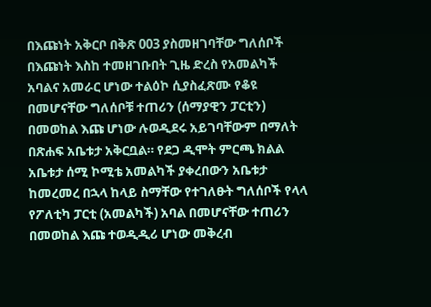በእጩነት አቅርቦ በቅጽ 003 ያስመዘገባቸው ግለሰቦች በእጩነት እስከ ተመዘገቡበት ጊዜ ድረስ የአመልካች አባልና አመራር ሆነው ተልዕኮ ሲያስፈጽሙ የቆዩ በመሆናቸው ግለሰቦቹ ተጠሪን (ሰማያዊን ፓርቲን) በመወከል እጩ ሆነው ሉወዲደሩ አይገባቸውም በማለት በጽሐፍ አቤቱታ አቅርቧል። የደጋ ዲሞት ምርጫ ክልል አቤቱታ ሰሚ ኮሚቴ አመልካች ያቀረበውን አቤቱታ ከመረመረ በኋላ ከላይ ስማቸው የተገለፁት ግለሰቦች የላላ የፖለቲካ ፓርቲ (አመልካች) አባል በመሆናቸው ተጠሪን በመወከል እጩ ተወዲዲሪ ሆነው መቅረብ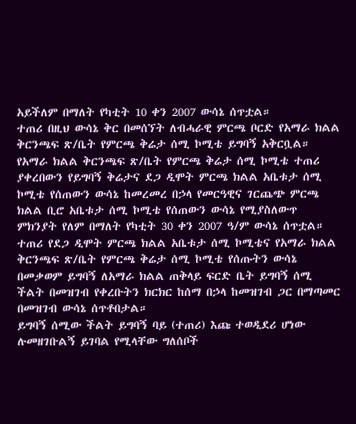አይችለም በማለት የካቲት 10 ቀን 2007 ውሳኔ ሰጥቷል።
ተጠሪ በዚህ ውሳኔ ቅር በመሰኘት ለብሓራዊ ምርጫ ቦርድ የአማራ ክልል ቅርንጫፍ ጽ/ቤት የምርጫ ቅሬታ ሰሚ ኮሚቴ ይግባኝ አቅርቧል። የአማራ ክልል ቅርንጫፍ ጽ/ቤት የምርጫ ቅሬታ ሰሚ ኮሚቴ ተጠሪ ያቀረበውን የይግባኝ ቅሬታና ደጋ ዲሞት ምርጫ ክልል አቤቱታ ሰሚ ኮሚቴ የሰጠውን ውሳኔ ከመረመረ በኃላ የመርዓዊና ገርጨጭ ምርጫ ክልል ቢሮ አቤቱታ ሰሚ ኮሚቴ የሰጠውን ውሳኔ የሚያስለውጥ ምክንያት የለም በማለት የካቲት 30 ቀን 2007 ዓ/ም ውሳኔ ሰጥቷል።
ተጠሪ የደጋ ዲሞት ምርጫ ክልል አቤቱታ ሰሚ ኮሚቴና የአማራ ክልል ቅርንጫፍ ጽ/ቤት የምርጫ ቅሬታ ሰሚ ኮሚቴ የሰጡትን ውሳኔ በመቃወም ይግባኝ ለአማራ ክልል ጠቅላይ ፍርድ ቤት ይግባኝ ሰሚ ችልት በመዝገብ የቀረቡትን ክርክር ከሰማ በኃላ ከመዝገብ ጋር በማጣመር በመዝገብ ውሳኔ ሰጥቶበታል።
ይግባኝ ሰሚው ችልት ይግባኝ ባይ (ተጠሪ) እጩ ተወዲደሪ ሆነው ሉመዘገቡልኝ ይገባል የሚላቸው ግለሰቦች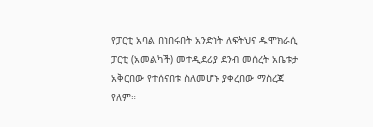የፓርቲ አባል በነበሩበት አንድነት ለፍትህና ዱሞክራሲ ፓርቲ (አመልካች) መተዲደሪያ ደንብ መሰረት አቤቱታ አቅርበው የተሰናበቱ ስለመሆኑ ያቀረበው ማስረጃ የለም።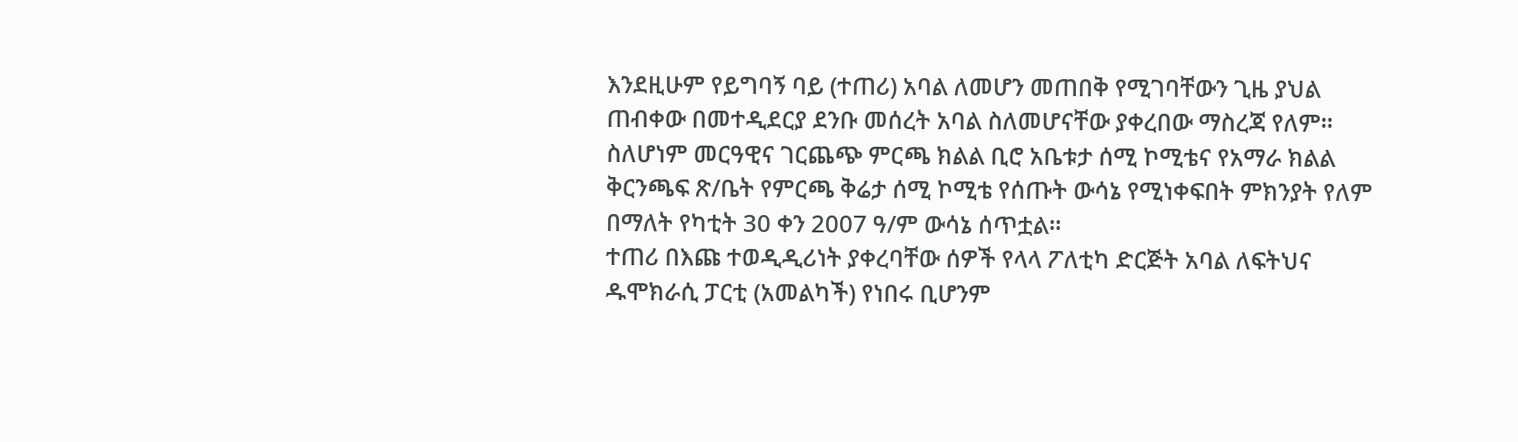እንደዚሁም የይግባኝ ባይ (ተጠሪ) አባል ለመሆን መጠበቅ የሚገባቸውን ጊዜ ያህል ጠብቀው በመተዲደርያ ደንቡ መሰረት አባል ስለመሆናቸው ያቀረበው ማስረጃ የለም።
ስለሆነም መርዓዊና ገርጨጭ ምርጫ ክልል ቢሮ አቤቱታ ሰሚ ኮሚቴና የአማራ ክልል ቅርንጫፍ ጽ/ቤት የምርጫ ቅሬታ ሰሚ ኮሚቴ የሰጡት ውሳኔ የሚነቀፍበት ምክንያት የለም በማለት የካቲት 30 ቀን 2007 ዓ/ም ውሳኔ ሰጥቷል።
ተጠሪ በእጩ ተወዲዲሪነት ያቀረባቸው ሰዎች የላላ ፖለቲካ ድርጅት አባል ለፍትህና ዱሞክራሲ ፓርቲ (አመልካች) የነበሩ ቢሆንም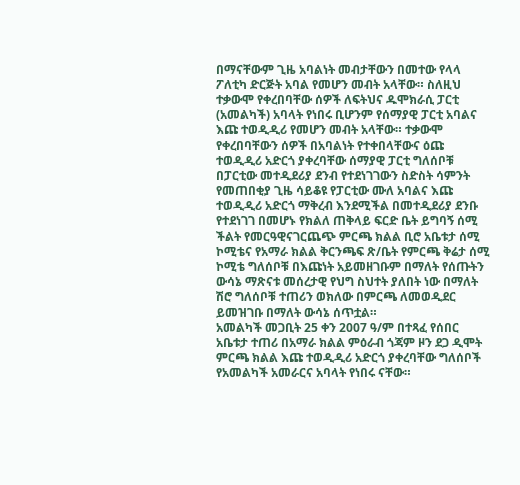በማናቸውም ጊዜ አባልነት መብታቸውን በመተው የላላ ፖለቲካ ድርጅት አባል የመሆን መብት አላቸው። ስለዚህ ተቃውሞ የቀረበባቸው ሰዎች ለፍትህና ዱሞክራሲ ፓርቲ (አመልካች) አባላት የነበሩ ቢሆንም የሰማያዊ ፓርቲ አባልና እጩ ተወዲዲሪ የመሆን መብት አላቸው። ተቃውሞ የቀረበባቸውን ሰዎች በአባልነት የተቀበላቸውና ዕጩ ተወዲዲሪ አድርጎ ያቀረባቸው ሰማያዊ ፓርቲ ግለሰቦቹ በፓርቲው መተዲደሪያ ደንብ የተደነገገውን ስድስት ሳምንት የመጠበቂያ ጊዜ ሳይቆዩ የፓርቲው ሙለ አባልና እጩ ተወዲዲሪ አድርጎ ማቅረብ እንደሚችል በመተዲደሪያ ደንቡ የተደነገገ በመሆኑ የክልለ ጠቅላይ ፍርድ ቤት ይግባኝ ሰሚ ችልት የመርዓዊናገርጨጭ ምርጫ ክልል ቢሮ አቤቱታ ሰሚ ኮሚቴና የአማራ ክልል ቅርንጫፍ ጽ/ቤት የምርጫ ቅሬታ ሰሚ ኮሚቴ ግለሰቦቹ በእጩነት አይመዘገቡም በማለት የሰጡትን ውሳኔ ማጽናቱ መሰረታዊ የህግ ስህተት ያለበት ነው በማለት ሽሮ ግለሰቦቹ ተጠሪን ወክለው በምርጫ ለመወዲደር ይመዝገቡ በማለት ውሳኔ ሰጥቷል።
አመልካች መጋቢት 25 ቀን 2007 ዓ/ም በተጻፈ የሰበር አቤቱታ ተጠሪ በአማራ ክልል ምዕራብ ጎጃም ዞን ደጋ ዲሞት ምርጫ ክልል እጩ ተወዲዲሪ አድርጎ ያቀረባቸው ግለሰቦች የአመልካች አመራርና አባላት የነበሩ ናቸው።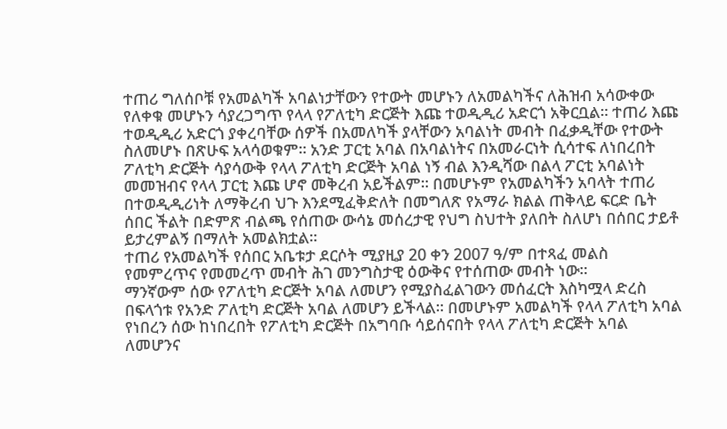ተጠሪ ግለሰቦቹ የአመልካች አባልነታቸውን የተውት መሆኑን ለአመልካችና ለሕዝብ አሳውቀው የለቀቁ መሆኑን ሳያረጋግጥ የላላ የፖለቲካ ድርጅት እጩ ተወዲዲሪ አድርጎ አቅርቧል። ተጠሪ እጩ ተወዲዲሪ አድርጎ ያቀረባቸው ሰዎች በአመለካች ያላቸውን አባልነት መብት በፈቃዲቸው የተውት ስለመሆኑ በጽሁፍ አላሳወቁም። አንድ ፓርቲ አባል በአባልነትና በአመራርነት ሲሳተፍ ለነበረበት ፖለቲካ ድርጅት ሳያሳውቅ የላላ ፖለቲካ ድርጅት አባል ነኝ ብል እንዲሻው በልላ ፖርቲ አባልነት መመዝብና የላላ ፓርቲ እጩ ሆኖ መቅረብ አይችልም። በመሆኑም የአመልካችን አባላት ተጠሪ በተወዲዲሪነት ለማቅረብ ህጉ እንደሚፈቅድለት በመግለጽ የአማራ ክልል ጠቅላይ ፍርድ ቤት ሰበር ችልት በድምጽ ብልጫ የሰጠው ውሳኔ መሰረታዊ የህግ ስህተት ያለበት ስለሆነ በሰበር ታይቶ ይታረምልኝ በማለት አመልክቷል።
ተጠሪ የአመልካች የሰበር አቤቱታ ደርሶት ሚያዚያ 20 ቀን 2007 ዓ/ም በተጻፈ መልስ የመምረጥና የመመረጥ መብት ሕገ መንግስታዊ ዕውቅና የተሰጠው መብት ነው።
ማንኛውም ሰው የፖለቲካ ድርጅት አባል ለመሆን የሚያስፈልገውን መሰፈርት እስካሟላ ድረስ በፍላጎቱ የአንድ ፖለቲካ ድርጅት አባል ለመሆን ይችላል። በመሆኑም አመልካች የላላ ፖለቲካ አባል የነበረን ሰው ከነበረበት የፖለቲካ ድርጅት በአግባቡ ሳይሰናበት የላላ ፖለቲካ ድርጅት አባል ለመሆንና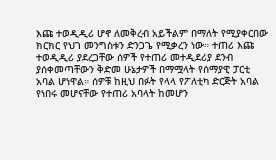እጩ ተወዲዲሪ ሆኖ ለመቅረብ አይችልም በማለት የሚያቀርበው ክርክር የህገ መንግስቱን ድንጋጌ የሚቃረን ነው። ተጠሪ እጩ ተወዲዲሪ ያደረጋቸው ሰዎች የተጠሪ መተዲደሪያ ደንብ ያሰቀመጣቸውን ቅድመ ሁኔታዎች በማሟላት የሰማያዊ ፓርቲ አባል ሆነዋል። ሰዎቹ ከዚህ በፉት የላላ የፖለቲካ ድርጅት አባል የነበሩ መሆናቸው የተጠሪ አባላት ከመሆን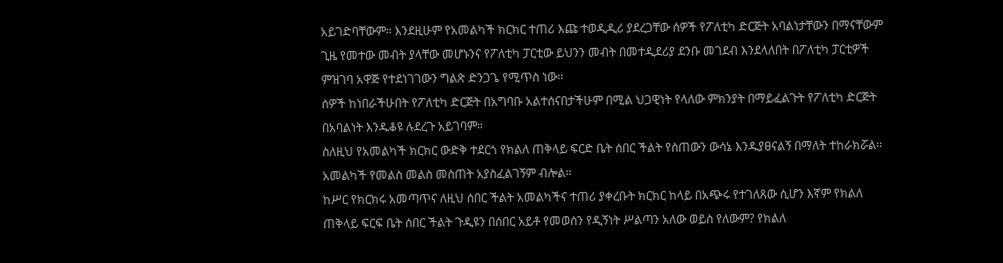አይገድባቸውም። እንደዚሁም የአመልካች ክርክር ተጠሪ እጩ ተወዲዲሪ ያደረጋቸው ሰዎች የፖለቲካ ድርጅት አባልነታቸውን በማናቸውም ጊዜ የመተው መብት ያላቸው መሆኑንና የፖለቲካ ፓርቲው ይህንን መብት በመተዲደሪያ ደንቡ መገደብ እንደላለበት በፖለቲካ ፓርቲዎች ምዝገባ አዋጅ የተደነገገውን ግልጽ ድንጋጌ የሚጥስ ነው።
ሰዎች ከነበራችሁበት የፖለቲካ ድርጅት በአግባቡ አልተሰናበታችሁም በሚል ህጋዊነት የላለው ምክንያት በማይፈልጉት የፖለቲካ ድርጅት በአባልነት እንዱቆዩ ሉደረጉ አይገባም።
ስለዚህ የአመልካች ክርክር ውድቅ ተደርጎ የክልለ ጠቅላይ ፍርድ ቤት ሰበር ችልት የሰጠውን ውሳኔ እንዱያፀናልኝ በማለት ተከራክሯል። አመልካች የመልስ መልስ መስጠት አያስፈልገኝም ብሎል።
ከሥር የክርክሩ አመጣጥና ለዚህ ሰበር ችልት አመልካችና ተጠሪ ያቀረቡት ክርክር ከላይ በአጭሩ የተገለጸው ሲሆን እኛም የክልለ ጠቅላይ ፍርፍ ቤት ሰበር ችልት ጉዲዩን በሰበር አይቶ የመወሰን የዲኝነት ሥልጣን አለው ወይስ የለውም? የክልለ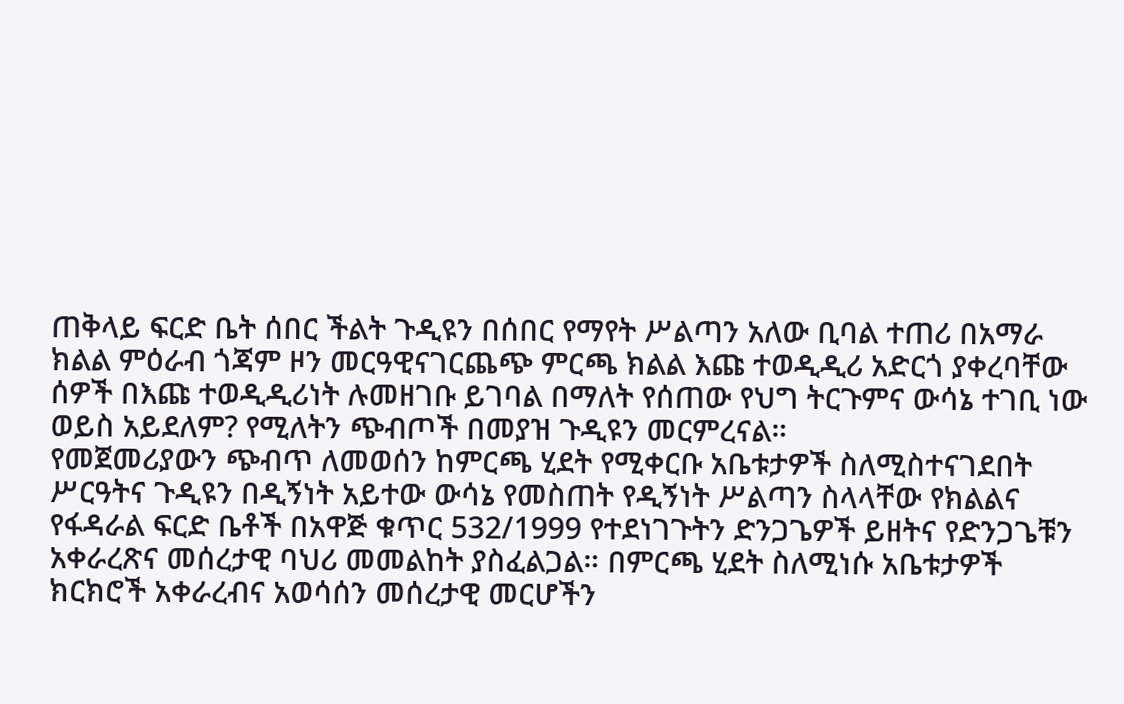ጠቅላይ ፍርድ ቤት ሰበር ችልት ጉዲዩን በሰበር የማየት ሥልጣን አለው ቢባል ተጠሪ በአማራ ክልል ምዕራብ ጎጃም ዞን መርዓዊናገርጨጭ ምርጫ ክልል እጩ ተወዲዲሪ አድርጎ ያቀረባቸው ሰዎች በእጩ ተወዲዲሪነት ሉመዘገቡ ይገባል በማለት የሰጠው የህግ ትርጉምና ውሳኔ ተገቢ ነው ወይስ አይደለም? የሚለትን ጭብጦች በመያዝ ጉዲዩን መርምረናል።
የመጀመሪያውን ጭብጥ ለመወሰን ከምርጫ ሂደት የሚቀርቡ አቤቱታዎች ስለሚስተናገደበት ሥርዓትና ጉዲዩን በዲኝነት አይተው ውሳኔ የመስጠት የዲኝነት ሥልጣን ስላላቸው የክልልና የፋዳራል ፍርድ ቤቶች በአዋጅ ቁጥር 532/1999 የተደነገጉትን ድንጋጌዎች ይዘትና የድንጋጌቹን አቀራረጽና መሰረታዊ ባህሪ መመልከት ያስፈልጋል። በምርጫ ሂደት ስለሚነሱ አቤቱታዎች ክርክሮች አቀራረብና አወሳሰን መሰረታዊ መርሆችን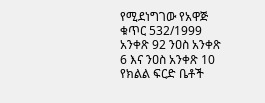የሚደነግገው የአዋጅ ቁጥር 532/1999 አንቀጽ 92 ንዐስ አንቀጽ 6 እና ንዐስ አንቀጽ 10 የክልል ፍርድ ቤቶች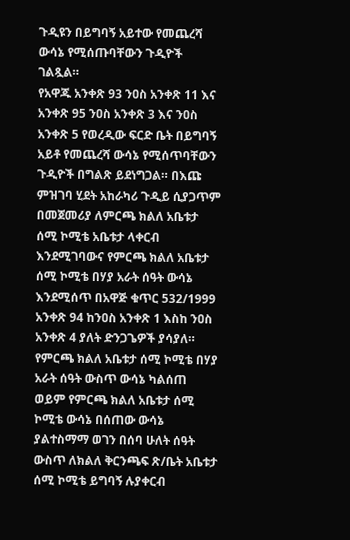ጉዲዩን በይግባኝ አይተው የመጨረሻ ውሳኔ የሚሰጡባቸውን ጉዲዮች ገልጿል።
የአዋጁ አንቀጽ 93 ንዐስ አንቀጽ 11 እና አንቀጽ 95 ንዐስ አንቀጽ 3 እና ንዐስ አንቀጽ 5 የወረዲው ፍርድ ቤት በይግባኝ አይቶ የመጨረሻ ውሳኔ የሚሰጥባቸውን ጉዲዮች በግልጽ ይደነግጋል። በእጩ ምዝገባ ሂደት አከራካሪ ጉዲይ ሲያጋጥም በመጀመሪያ ለምርጫ ክልለ አቤቱታ ሰሚ ኮሚቴ አቤቱታ ላቀርብ እንደሚገባውና የምርጫ ክልለ አቤቱታ ሰሚ ኮሚቴ በሃያ አራት ሰዓት ውሳኔ እንደሚሰጥ በአዋጅ ቁጥር 532/1999 አንቀጽ 94 ከንዐስ አንቀጽ 1 እስከ ንዐስ አንቀጽ 4 ያለት ድንጋጌዎች ያሳያለ። የምርጫ ክልለ አቤቱታ ሰሚ ኮሚቴ በሃያ አራት ሰዓት ውስጥ ውሳኔ ካልሰጠ ወይም የምርጫ ክልለ አቤቱታ ሰሚ ኮሚቴ ውሳኔ በሰጠው ውሳኔ ያልተስማማ ወገን በሰባ ሁለት ሰዓት ውስጥ ለክልለ ቅርንጫፍ ጽ/ቤት አቤቱታ ሰሚ ኮሚቴ ይግባኝ ሉያቀርብ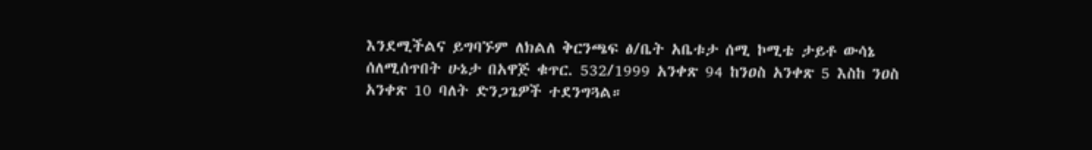እንደሚችልና ይግባኙም ለክልለ ቅርንጫፍ ፅ/ቤት አቤቱታ ሰሚ ኮሚቴ ታይቶ ውሳኔ ሰለሚሰጥበት ሁኔታ በአዋጅ ቁጥር. 532/1999 አንቀጽ 94 ከንዐስ አንቀጽ 5 እስከ ንዐስ አንቀጽ 10 ባለት ድንጋጌዎች ተደንግጓል።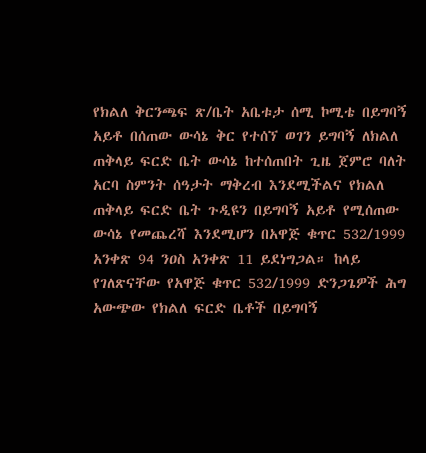የክልለ ቅርንጫፍ ጽ/ቤት አቤቱታ ሰሚ ኮሚቴ በይግባኝ አይቶ በሰጠው ውሳኔ ቅር የተሰኘ ወገን ይግባኝ ለክልለ ጠቅላይ ፍርድ ቤት ውሳኔ ከተሰጠበት ጊዜ ጀምሮ ባለት አርባ ስምንት ሰዓታት ማቅረብ እንደሚችልና የክልለ ጠቅላይ ፍርድ ቤት ጉዲዩን በይግባኝ አይቶ የሚሰጠው ውሳኔ የመጨረሻ እንደሚሆን በአዋጅ ቁጥር 532/1999 አንቀጽ 94 ንዐስ አንቀጽ 11 ይደነግጋል። ከላይ የገለጽናቸው የአዋጅ ቁጥር 532/1999 ድንጋጌዎች ሕግ አውጭው የክልለ ፍርድ ቤቶች በይግባኝ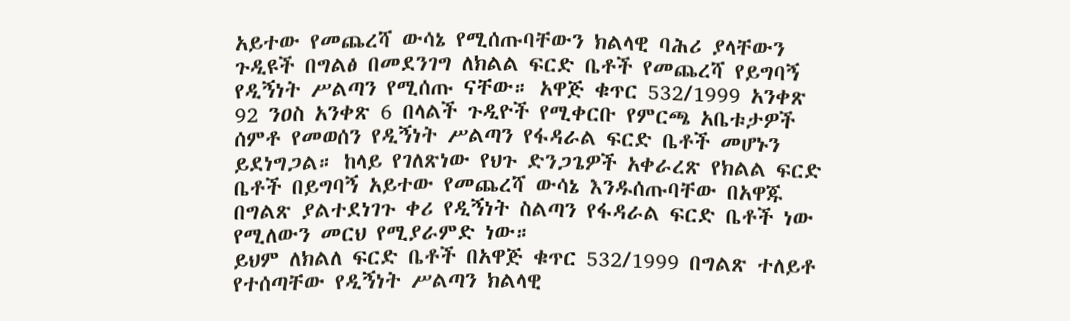አይተው የመጨረሻ ውሳኔ የሚሰጡባቸውን ክልላዊ ባሕሪ ያላቸውን ጉዲዩች በግልፅ በመደንገግ ለክልል ፍርድ ቤቶች የመጨረሻ የይግባኝ የዲኝነት ሥልጣን የሚሰጡ ናቸው። አዋጅ ቁጥር 532/1999 አንቀጽ 92 ንዐስ አንቀጽ 6 በላልች ጉዲዮች የሚቀርቡ የምርጫ አቤቱታዎች ሰምቶ የመወሰን የዲኝነት ሥልጣን የፋዳራል ፍርድ ቤቶች መሆኑን ይደነግጋል። ከላይ የገለጽነው የህጉ ድንጋጌዎች አቀራረጽ የክልል ፍርድ ቤቶች በይግባኝ አይተው የመጨረሻ ውሳኔ እንዱሰጡባቸው በአዋጁ በግልጽ ያልተደነገጉ ቀሪ የዲኝነት ስልጣን የፋዳራል ፍርድ ቤቶች ነው የሚለውን መርህ የሚያራምድ ነው።
ይህም ለክልለ ፍርድ ቤቶች በአዋጅ ቁጥር 532/1999 በግልጽ ተለይቶ የተሰጣቸው የዲኝነት ሥልጣን ክልላዊ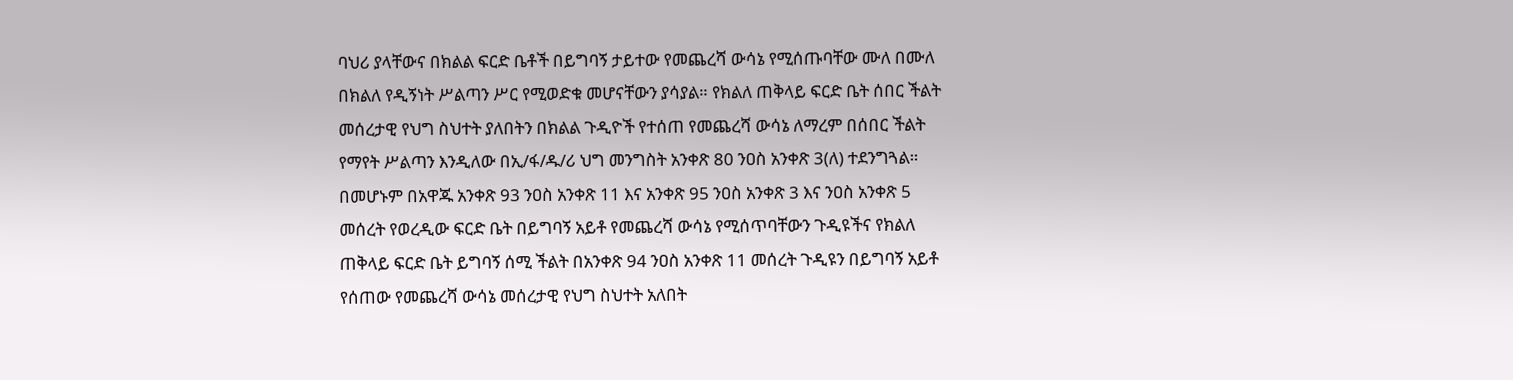ባህሪ ያላቸውና በክልል ፍርድ ቤቶች በይግባኝ ታይተው የመጨረሻ ውሳኔ የሚሰጡባቸው ሙለ በሙለ በክልለ የዲኝነት ሥልጣን ሥር የሚወድቁ መሆናቸውን ያሳያል። የክልለ ጠቅላይ ፍርድ ቤት ሰበር ችልት መሰረታዊ የህግ ስህተት ያለበትን በክልል ጉዲዮች የተሰጠ የመጨረሻ ውሳኔ ለማረም በሰበር ችልት የማየት ሥልጣን እንዲለው በኢ/ፋ/ዱ/ሪ ህግ መንግስት አንቀጽ 80 ንዐስ አንቀጽ 3(ለ) ተደንግጓል። በመሆኑም በአዋጁ አንቀጽ 93 ንዐስ አንቀጽ 11 እና አንቀጽ 95 ንዐስ አንቀጽ 3 እና ንዐስ አንቀጽ 5 መሰረት የወረዲው ፍርድ ቤት በይግባኝ አይቶ የመጨረሻ ውሳኔ የሚሰጥባቸውን ጉዲዩችና የክልለ ጠቅላይ ፍርድ ቤት ይግባኝ ሰሚ ችልት በአንቀጽ 94 ንዐስ አንቀጽ 11 መሰረት ጉዲዩን በይግባኝ አይቶ የሰጠው የመጨረሻ ውሳኔ መሰረታዊ የህግ ስህተት አለበት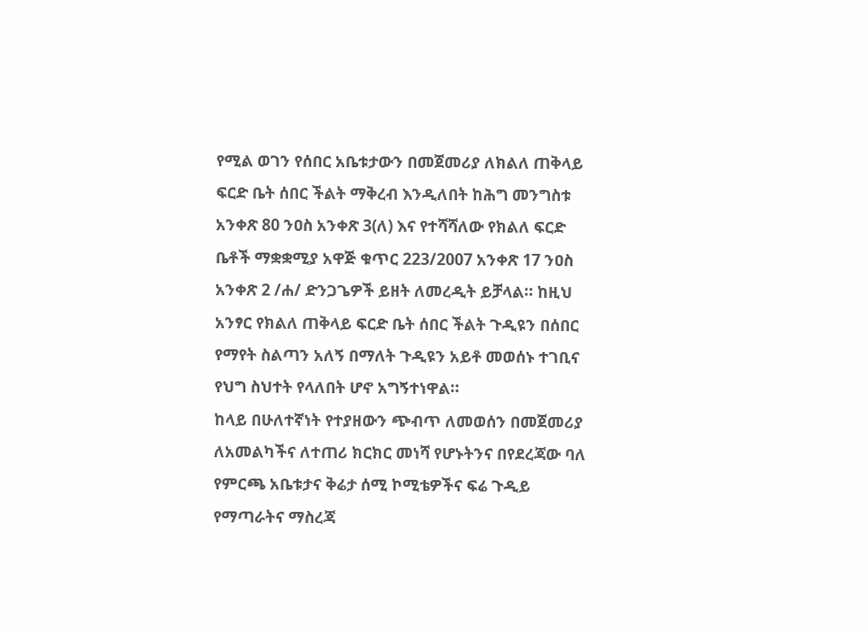የሚል ወገን የሰበር አቤቱታውን በመጀመሪያ ለክልለ ጠቅላይ ፍርድ ቤት ሰበር ችልት ማቅረብ እንዲለበት ከሕግ መንግስቱ አንቀጽ 80 ንዐስ አንቀጽ 3(ለ) እና የተሻሻለው የክልለ ፍርድ ቤቶች ማቋቋሚያ አዋጅ ቁጥር 223/2007 አንቀጽ 17 ንዐስ አንቀጽ 2 /ሐ/ ድንጋጌዎች ይዘት ለመረዲት ይቻላል። ከዚህ አንፃር የክልለ ጠቅላይ ፍርድ ቤት ሰበር ችልት ጉዲዩን በሰበር የማየት ስልጣን አለኝ በማለት ጉዲዩን አይቶ መወሰኑ ተገቢና የህግ ስህተት የላለበት ሆኖ አግኝተነዋል።
ከላይ በሁለተኛነት የተያዘውን ጭብጥ ለመወሰን በመጀመሪያ ለአመልካችና ለተጠሪ ክርክር መነሻ የሆኑትንና በየደረጃው ባለ የምርጫ አቤቱታና ቅሬታ ሰሚ ኮሚቴዎችና ፍሬ ጉዲይ የማጣራትና ማስረጃ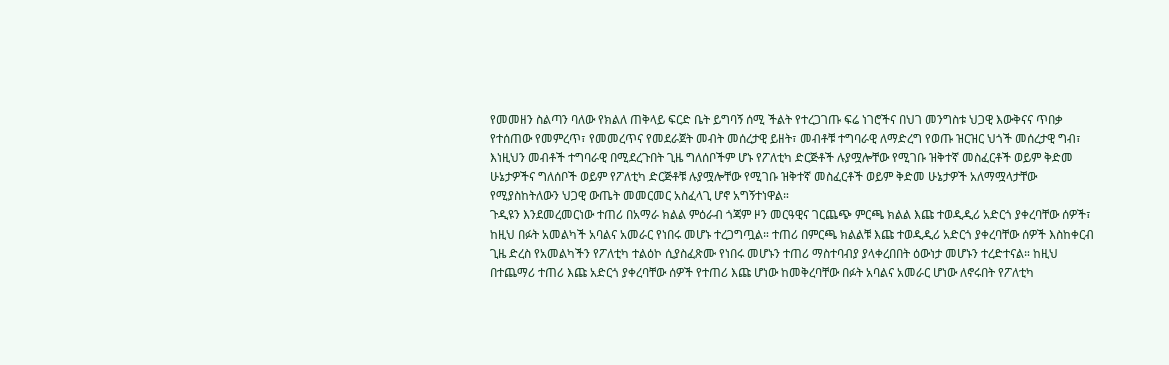የመመዘን ስልጣን ባለው የክልለ ጠቅላይ ፍርድ ቤት ይግባኝ ሰሚ ችልት የተረጋገጡ ፍሬ ነገሮችና በህገ መንግስቱ ህጋዊ እውቅናና ጥበቃ የተሰጠው የመምረጥ፣ የመመረጥና የመደራጀት መብት መሰረታዊ ይዘት፣ መብቶቹ ተግባራዊ ለማድረግ የወጡ ዝርዝር ህጎች መሰረታዊ ግብ፣ እነዚህን መብቶች ተግባራዊ በሚደረጉበት ጊዜ ግለሰቦችም ሆኑ የፖለቲካ ድርጅቶች ሉያሟሎቸው የሚገቡ ዝቅተኛ መስፈርቶች ወይም ቅድመ ሁኔታዎችና ግለሰቦች ወይም የፖለቲካ ድርጅቶቹ ሉያሟሎቸው የሚገቡ ዝቅተኛ መስፈርቶች ወይም ቅድመ ሁኔታዎች አለማሟላታቸው የሚያስከትለውን ህጋዊ ውጤት መመርመር አስፈላጊ ሆኖ አግኝተነዋል።
ጉዲዩን እንደመረመርነው ተጠሪ በአማራ ክልል ምዕራብ ጎጃም ዞን መርዓዊና ገርጨጭ ምርጫ ክልል እጩ ተወዲዲሪ አድርጎ ያቀረባቸው ሰዎች፣ ከዚህ በፉት አመልካች አባልና አመራር የነበሩ መሆኑ ተረጋግጧል። ተጠሪ በምርጫ ክልልቹ እጩ ተወዲዲሪ አድርጎ ያቀረባቸው ሰዎች እስከቀርብ ጊዜ ድረስ የአመልካችን የፖለቲካ ተልዕኮ ሲያስፈጽሙ የነበሩ መሆኑን ተጠሪ ማስተባብያ ያላቀረበበት ዕውነታ መሆኑን ተረድተናል። ከዚህ በተጨማሪ ተጠሪ እጩ አድርጎ ያቀረባቸው ሰዎች የተጠሪ እጩ ሆነው ከመቅረባቸው በፉት አባልና አመራር ሆነው ለኖሩበት የፖለቲካ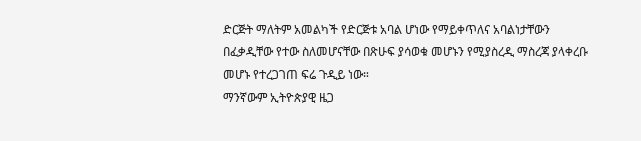ድርጅት ማለትም አመልካች የድርጅቱ አባል ሆነው የማይቀጥለና አባልነታቸውን በፈቃዲቸው የተው ስለመሆናቸው በጽሁፍ ያሳወቁ መሆኑን የሚያስረዲ ማስረጃ ያላቀረቡ መሆኑ የተረጋገጠ ፍሬ ጉዲይ ነው።
ማንኛውም ኢትዮጵያዊ ዜጋ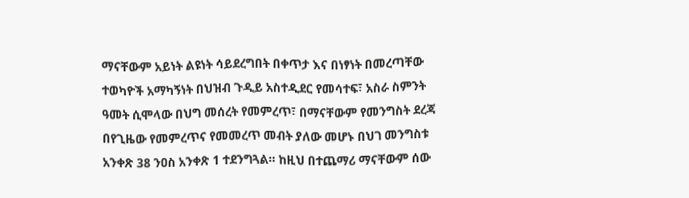ማናቸውም አይነት ልዩነት ሳይደረግበት በቀጥታ እና በነፃነት በመረጣቸው ተወካዮች አማካኝነት በህዝብ ጉዲይ አስተዲደር የመሳተፍ፣ አስራ ስምንት ዓመት ሲሞላው በህግ መሰረት የመምረጥ፣ በማናቸውም የመንግስት ደረጃ በየጊዜው የመምረጥና የመመረጥ መብት ያለው መሆኑ በህገ መንግስቱ አንቀጽ 38 ንዐስ አንቀጽ 1 ተደንግጓል። ከዚህ በተጨማሪ ማናቸውም ሰው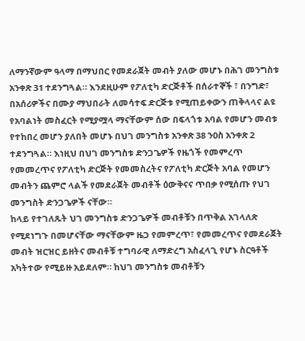ለማንኛውም ዓላማ በማህበር የመደራጀት መብት ያለው መሆኑ በሕገ መንግስቱ አንቀጽ 31 ተደንግጓል። እንደዚሁም የፖለቲካ ድርጅቶች በሰራተኞች ፣ በንግድ፣ በአሰሪዎችና በሙያ ማህበራት ለመሳተፍ ድርጅቱ የሚጠይቀውን ጠቅላላና ልዩ የአባልነት መስፈርት የሚያሟላ ማናቸውም ሰው በፍላጎቱ አባል የመሆን መብቱ የተከበረ መሆን ያለበት መሆኑ በህገ መንግስቱ አንቀጽ 38 ንዐስ አንቀጽ 2 ተደንግጓል። እነዚህ በህገ መንግስቱ ድንጋጌዎች የዜጎች የመምረጥ የመመረጥና የፖለቲካ ድርጅት የመመስረትና የፖለቲካ ድርጅት አባል የመሆን መብትን ጨምሮ ላልች የመደራጀት መብቶች ዕውቅናና ጥበቃ የሚሰጡ የህገ መንግስት ድንጋጌዎች ናቸው።
ከላይ የተገለጹት ህገ መንግስቱ ድንጋጌዎች መብቶቹን በጥቅል አገላለጽ የሚደነግጉ በመሆናቸው ማናቸውም ዜጋ የመምረጥ፣ የመመረጥና የመደራጀት መብት ዝርዝር ይዘትና መብቶቹ ተግባራዊ ለማድረግ አስፈላጊ የሆኑ ስርዓቶች አካትተው የሚይዙ አይደለም። ከህገ መንግስቱ መብቶቹን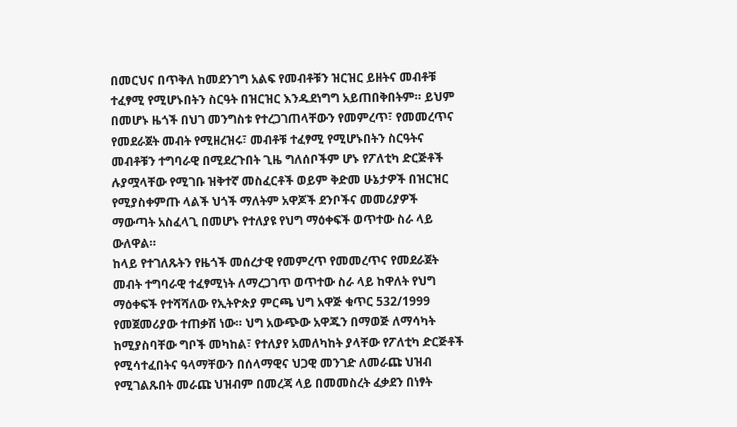በመርህና በጥቅለ ከመደንገግ አልፍ የመብቶቹን ዝርዝር ይዘትና መብቶቹ ተፈፃሚ የሚሆኑበትን ስርዓት በዝርዝር እንዱደነግግ አይጠበቅበትም። ይህም በመሆኑ ዜጎች በህገ መንግስቱ የተረጋገጠላቸውን የመምረጥ፣ የመመረጥና የመደራጀት መብት የሚዘረዝሩ፣ መብቶቹ ተፈፃሚ የሚሆኑበትን ስርዓትና መብቶቹን ተግባራዊ በሚደረጉበት ጊዜ ግለሰቦችም ሆኑ የፖለቲካ ድርጅቶች ሉያሟላቸው የሚገቡ ዝቅተኛ መስፈርቶች ወይም ቅድመ ሁኔታዎች በዝርዝር የሚያስቀምጡ ላልች ህጎች ማለትም አዋጆች ደንቦችና መመሪያዎች ማውጣት አስፈላጊ በመሆኑ የተለያዩ የህግ ማዕቀፍች ወጥተው ስራ ላይ ውለዋል።
ከላይ የተገለጹትን የዜጎች መሰረታዊ የመምረጥ የመመረጥና የመደራጀት መብት ተግባራዊ ተፈፃሚነት ለማረጋገጥ ወጥተው ስራ ላይ ከዋለት የህግ ማዕቀፍች የተሻሻለው የኢትዮጵያ ምርጫ ህግ አዋጅ ቁጥር 532/1999 የመጀመሪያው ተጠቃሽ ነው። ህግ አውጭው አዋጁን በማወጅ ለማሳካት ከሚያስባቸው ግቦች መካከል፣ የተለያየ አመለካከት ያላቸው የፖለቲካ ድርጅቶች የሚሳተፈበትና ዓላማቸውን በሰላማዊና ህጋዊ መንገድ ለመራጩ ህዝብ የሚገልጹበት መራጩ ህዝብም በመረጃ ላይ በመመስረት ፈቃደን በነፃት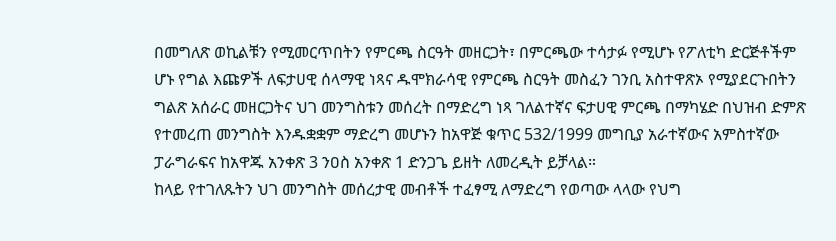በመግለጽ ወኪልቹን የሚመርጥበትን የምርጫ ስርዓት መዘርጋት፣ በምርጫው ተሳታፉ የሚሆኑ የፖለቲካ ድርጅቶችም ሆኑ የግል እጩዎች ለፍታሀዊ ሰላማዊ ነጻና ዱሞክራሳዊ የምርጫ ስርዓት መስፈን ገንቢ አስተዋጽኦ የሚያደርጉበትን ግልጽ አሰራር መዘርጋትና ህገ መንግስቱን መሰረት በማድረግ ነጻ ገለልተኛና ፍታሀዊ ምርጫ በማካሄድ በህዝብ ድምጽ የተመረጠ መንግስት እንዱቋቋም ማድረግ መሆኑን ከአዋጅ ቁጥር 532/1999 መግቢያ አራተኛውና አምስተኛው ፓራግራፍና ከአዋጁ አንቀጽ 3 ንዐስ አንቀጽ 1 ድንጋጌ ይዘት ለመረዲት ይቻላል።
ከላይ የተገለጹትን ህገ መንግስት መሰረታዊ መብቶች ተፈፃሚ ለማድረግ የወጣው ላላው የህግ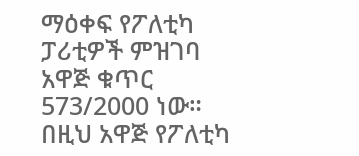ማዕቀፍ የፖለቲካ ፓሪቲዎች ምዝገባ አዋጅ ቁጥር 573/2000 ነው። በዚህ አዋጅ የፖለቲካ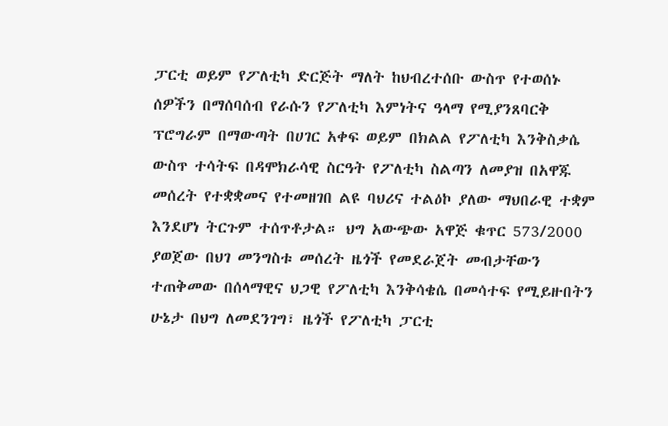ፓርቲ ወይም የፖለቲካ ድርጅት ማለት ከህብረተሰቡ ውስጥ የተወሰኑ ሰዎችን በማሰባሰብ የራሱን የፖለቲካ እምነትና ዓላማ የሚያንጸባርቅ ፕሮግራም በማውጣት በሀገር አቀፍ ወይም በክልል የፖለቲካ እንቅስቃሴ ውስጥ ተሳትፍ በዳሞክራሳዊ ስርዓት የፖለቲካ ስልጣን ለመያዝ በአዋጁ መሰረት የተቋቋመና የተመዘገበ ልዩ ባህሪና ተልዕኮ ያለው ማህበራዊ ተቋም እንደሆነ ትርጉም ተሰጥቶታል። ህግ አውጭው አዋጅ ቁጥር 573/2000 ያወጀው በህገ መንግስቱ መሰረት ዜጎች የመደራጀት መብታቸውን ተጠቅመው በሰላማዊና ህጋዊ የፖለቲካ እንቅሳቄሴ በመሳተፍ የሚይዙበትን ሁኔታ በህግ ለመደንገግ፣ ዜጎች የፖለቲካ ፓርቲ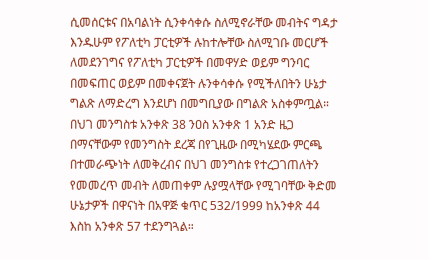ሲመሰርቱና በአባልነት ሲንቀሳቀሱ ስለሚኖራቸው መብትና ግዳታ እንዱሁም የፖለቲካ ፓርቲዎች ሉከተሎቸው ስለሚገቡ መርሆች ለመደንገግና የፖለቲካ ፓርቲዎች በመዋሃድ ወይም ግንባር በመፍጠር ወይም በመቀናጀት ሉንቀሳቀሱ የሚችለበትን ሁኔታ ግልጽ ለማድረግ እንደሆነ በመግቢያው በግልጽ አስቀምጧል።
በህገ መንግስቱ አንቀጽ 38 ንዐስ አንቀጽ 1 አንድ ዜጋ በማናቸውም የመንግስት ደረጃ በየጊዜው በሚካሄደው ምርጫ በተመራጭነት ለመቅረብና በህገ መንግስቱ የተረጋገጠለትን የመመረጥ መብት ለመጠቀም ሉያሟላቸው የሚገባቸው ቅድመ ሁኔታዎች በዋናነት በአዋጅ ቁጥር 532/1999 ከአንቀጽ 44 እስከ አንቀጽ 57 ተደንግጓል።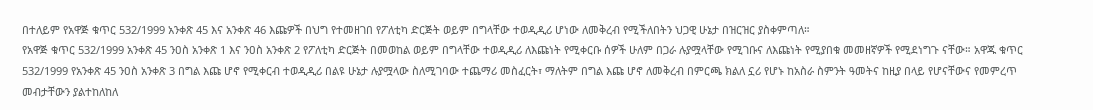በተለይም የአዋጅ ቁጥር 532/1999 አንቀጽ 45 እና አንቀጽ 46 እጩዎች በህግ የተመዘገበ የፖለቲካ ድርጅት ወይም በግላቸው ተወዲዲሪ ሆነው ለመቅረብ የሚችለበትን ህጋዊ ሁኔታ በዝርዝር ያስቀምጣለ።
የአዋጅ ቁጥር 532/1999 አንቀጽ 45 ንዐስ አንቀጽ 1 እና ንዐስ አንቀጽ 2 የፖለቲካ ድርጅት በመወከል ወይም በግላቸው ተወዲዲሪ ለእጩነት የሚቀርቡ ሰዎች ሁለም በጋራ ሉያሟላቸው የሚገቡና ለእጩነት የሚያበቁ መመዘኛዎች የሚደነግጉ ናቸው። አዋጁ ቁጥር 532/1999 የአንቀጽ 45 ንዐስ አንቀጽ 3 በግል እጩ ሆኖ የሚቀርብ ተወዲዲሪ በልዩ ሁኔታ ሉያሟላው ስለሚገባው ተጨማሪ መስፈርት፣ ማለትም በግል እጩ ሆኖ ለመቅረብ በምርጫ ክልለ ኗሪ የሆኑ ከአስራ ስምንት ዓመትና ከዚያ በላይ የሆናቸውና የመምረጥ መብታቸውን ያልተከለከለ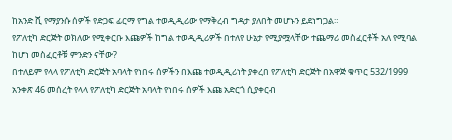ከአንድ ሺ የማያንሱ ሰዎች የድጋፍ ፊርማ የግል ተወዲዲሪው የማቅረብ ግዳታ ያለበት መሆኑን ይደነግጋል።
የፖለቲካ ድርጅት ወክለው የሚቀርቡ እጩዎች ከግል ተወዲዲሪዎች በተለየ ሁኔታ የሚያሟላቸው ተጨማሪ መስፈርቶች አለ የሚባል ከሆነ መስፈርቶቹ ምንድን ናቸው?
በተለይም የላላ የፖለቲካ ድርጅት አባላት የነበሩ ሰዎችን በእጩ ተወዲዲሪነት ያቀረበ የፖለቲካ ድርጅት በአዋጅ ቁጥር 532/1999 አንቀጽ 46 መሰረት የላላ የፖለቲካ ድርጅት አባላት የነበሩ ሰዎች እጩ አድርጎ ሲያቀርብ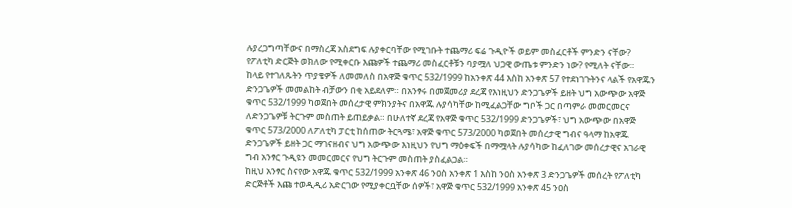ሉያረጋግጣቸውና በማስረጃ አስደግፍ ሉያቀርባቸው የሚገቡት ተጨማሪ ፍሬ ጉዲዮች ወይም መስፈርቶች ምንድን ናቸው?
የፖለቲካ ድርጅት ወክለው የሚቀርቡ እጩዎች ተጨማሪ መስፈርቶቹን ባያሟለ ህጋዊ ውጤቱ ምንድን ነው? የሚለት ናቸው።
ከላይ የተገለጹትን ጥያቄዎች ለመመለስ በአዋጅ ቁጥር 532/1999 ከአንቀጽ 44 እስከ አንቀጽ 57 የተደነገጉትንና ላልች የአዋጁን ድንጋጌዎች መመልከት ብቻውን በቂ አይደለም። በአንፃሩ በመጀመሪያ ደረጃ የእነዚህን ድንጋጌዎች ይዘት ህግ አውጭው አዋጅ ቁጥር 532/1999 ካወጀበት መሰረታዊ ምክንያትና በአዋጁ ሉያሳካቸው ከሚፈልጋቸው ግቦች ጋር በጣምራ መመርመርና ለድንጋጌዎቹ ትርጉም መስጠት ይጠይቃል። በሁለተኛ ደረጃ የአዋጅ ቁጥር 532/1999 ድንጋጌዎች፣ ህግ አውጭው በአዋጅ ቁጥር 573/2000 ለፖለቲካ ፓርቲ ከሰጠው ትርጓሜ፣ አዋጅ ቁጥር 573/2000 ካወጀበት መሰረታዊ ግብና ዓላማ ከአዋጁ ድንጋጌዎች ይዘት ጋር ማገናዘብና ህግ አውጭው እነዚህን የህግ ማዕቀፍች በማሟላት ሉያሳካው ከፈለገው መሰረታዊና አገራዊ ግብ አንፃር ጉዲዩን መመርመርና የህግ ትርጉም መስጠት ያስፈልጋል።
ከዚህ አንፃር ስናየው አዋጁ ቁጥር 532/1999 አንቀጽ 46 ንዐስ አንቀጽ 1 እስከ ንዐስ አንቀጽ 3 ድንጋጌዎች መሰረት የፖለቲካ ድርጅቶች እጩ ተወዲዲሪ አድርገው የሚያቀርቧቸው ሰዎች፣ አዋጅ ቁጥር 532/1999 አንቀጽ 45 ንዐስ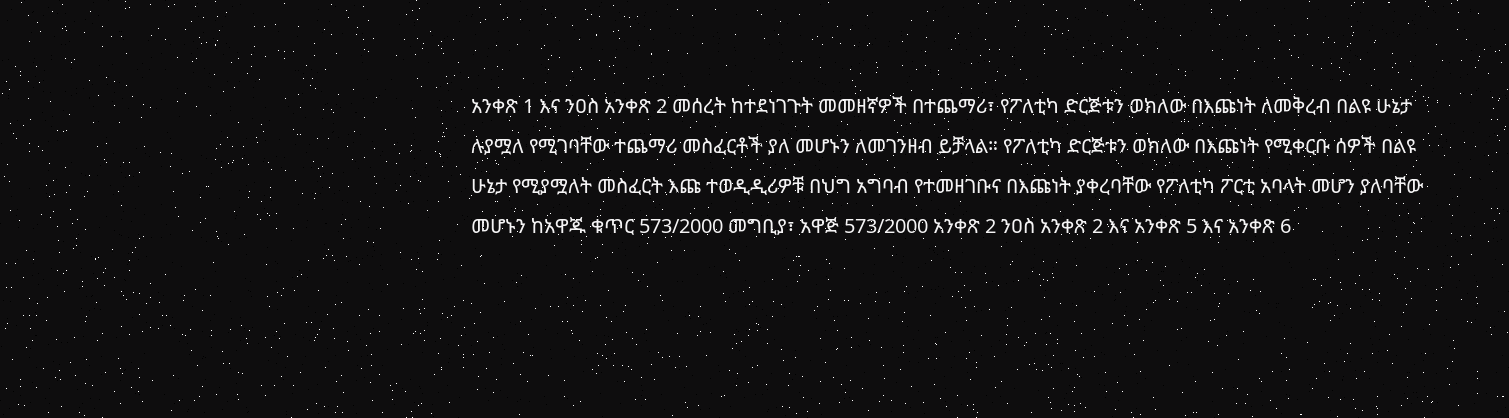አንቀጽ 1 እና ንዐስ አንቀጽ 2 መሰረት ከተደነገጉት መመዘኛዎች በተጨማሪ፣ የፖለቲካ ድርጅቱን ወክለው በእጩነት ለመቅረብ በልዩ ሁኔታ ሉያሟለ የሚገባቸው ተጨማሪ መስፈርቶች ያለ መሆኑን ለመገንዘብ ይቻላል። የፖለቲካ ድርጅቱን ወክለው በእጩነት የሚቀርቡ ሰዎች በልዩ ሁኔታ የሚያሟለት መስፈርት እጩ ተወዲዲሪዎቹ በህግ አግባብ የተመዘገቡና በእጩነት ያቀረባቸው የፖለቲካ ፖርቲ አባላት መሆን ያለባቸው መሆኑን ከአዋጁ ቁጥር 573/2000 መግቢያ፣ አዋጅ 573/2000 አንቀጽ 2 ንዐስ አንቀጽ 2 እና አንቀጽ 5 እና አንቀጽ 6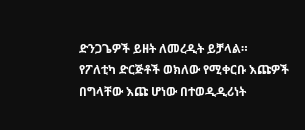ድንጋጌዎች ይዘት ለመረዲት ይቻላል።
የፖለቲካ ድርጅቶች ወክለው የሚቀርቡ እጩዎች በግላቸው እጩ ሆነው በተወዲዲሪነት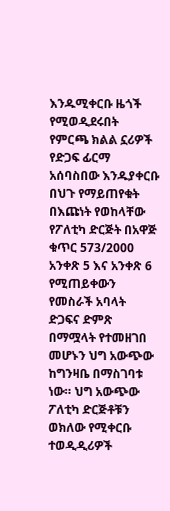እንዱሚቀርቡ ዜጎች የሚወዲደሩበት የምርጫ ክልል ኗሪዎች የድጋፍ ፊርማ አሰባስበው እንዱያቀርቡ በህጉ የማይጠየቁት በእጩነት የወከላቸው የፖለቲካ ድርጅት በአዋጅ ቁጥር 573/2000 አንቀጽ 5 እና አንቀጽ 6 የሚጠይቀውን የመስራች አባላት ድጋፍና ድምጽ በማሟላት የተመዘገበ መሆኑን ህግ አውጭው ከግንዛቤ በማስገባቱ ነው። ህግ አውጭው ፖለቲካ ድርጅቶቹን ወክለው የሚቀርቡ ተወዲዲሪዎች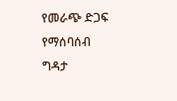የመራጭ ድጋፍ የማሰባሰብ ግዳታ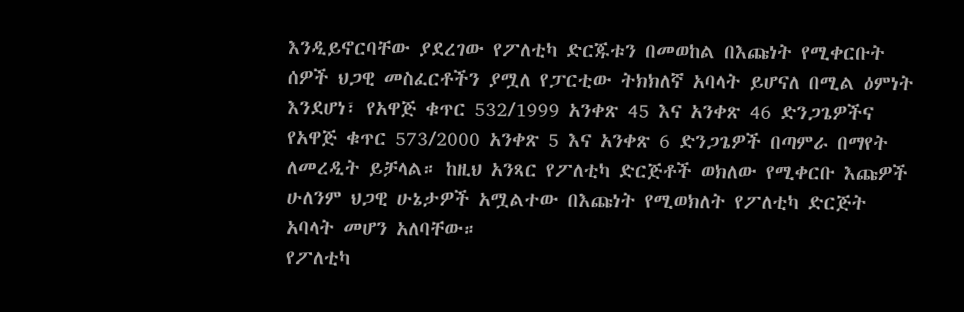እንዲይኖርባቸው ያደረገው የፖለቲካ ድርጁቱን በመወከል በእጩነት የሚቀርቡት ሰዎች ህጋዊ መስፈርቶችን ያሟለ የፓርቲው ትክክለኛ አባላት ይሆናለ በሚል ዕምነት እንደሆነ፣ የአዋጅ ቁጥር 532/1999 አንቀጽ 45 እና አንቀጽ 46 ድንጋጌዎችና የአዋጅ ቁጥር 573/2000 አንቀጽ 5 እና አንቀጽ 6 ድንጋጌዎች በጣምራ በማየት ለመረዲት ይቻላል። ከዚህ አንጻር የፖለቲካ ድርጅቶች ወክለው የሚቀርቡ እጩዎች ሁለንም ህጋዊ ሁኔታዎች አሟልተው በእጩነት የሚወክለት የፖለቲካ ድርጅት አባላት መሆን አለባቸው።
የፖለቲካ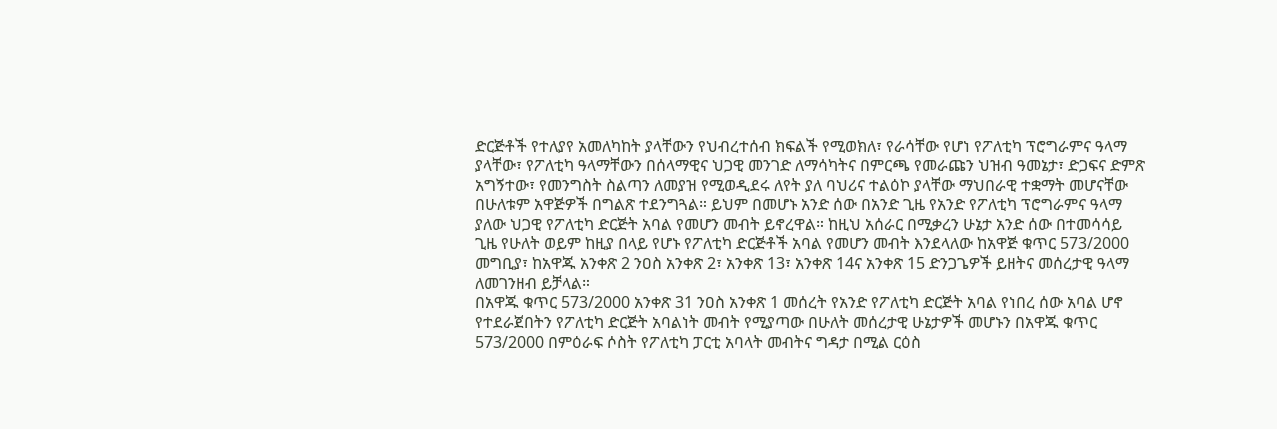ድርጅቶች የተለያየ አመለካከት ያላቸውን የህብረተሰብ ክፍልች የሚወክለ፣ የራሳቸው የሆነ የፖለቲካ ፕሮግራምና ዓላማ ያላቸው፣ የፖለቲካ ዓላማቸውን በሰላማዊና ህጋዊ መንገድ ለማሳካትና በምርጫ የመራጩን ህዝብ ዓመኔታ፣ ድጋፍና ድምጽ አግኝተው፣ የመንግስት ስልጣን ለመያዝ የሚወዲደሩ ለየት ያለ ባህሪና ተልዕኮ ያላቸው ማህበራዊ ተቋማት መሆናቸው በሁለቱም አዋጅዎች በግልጽ ተደንግጓል። ይህም በመሆኑ አንድ ሰው በአንድ ጊዜ የአንድ የፖለቲካ ፕሮግራምና ዓላማ ያለው ህጋዊ የፖለቲካ ድርጅት አባል የመሆን መብት ይኖረዋል። ከዚህ አሰራር በሚቃረን ሁኔታ አንድ ሰው በተመሳሳይ ጊዜ የሁለት ወይም ከዚያ በላይ የሆኑ የፖለቲካ ድርጅቶች አባል የመሆን መብት እንደላለው ከአዋጅ ቁጥር 573/2000 መግቢያ፣ ከአዋጁ አንቀጽ 2 ንዐስ አንቀጽ 2፣ አንቀጽ 13፣ አንቀጽ 14ና አንቀጽ 15 ድንጋጌዎች ይዘትና መሰረታዊ ዓላማ ለመገንዘብ ይቻላል።
በአዋጁ ቁጥር 573/2000 አንቀጽ 31 ንዐስ አንቀጽ 1 መሰረት የአንድ የፖለቲካ ድርጅት አባል የነበረ ሰው አባል ሆኖ የተደራጀበትን የፖለቲካ ድርጅት አባልነት መብት የሚያጣው በሁለት መሰረታዊ ሁኔታዎች መሆኑን በአዋጁ ቁጥር 573/2000 በምዕራፍ ሶስት የፖለቲካ ፓርቲ አባላት መብትና ግዳታ በሚል ርዕስ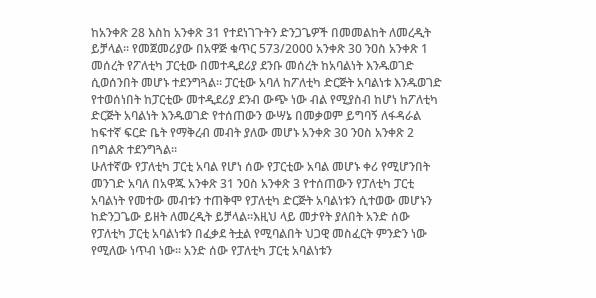ከአንቀጽ 28 እስከ አንቀጽ 31 የተደነገጉትን ድንጋጌዎች በመመልከት ለመረዲት ይቻላል። የመጀመሪያው በአዋጅ ቁጥር 573/2000 አንቀጽ 30 ንዐስ አንቀጽ 1 መሰረት የፖለቲካ ፓርቲው በመተዲደሪያ ደንቡ መሰረት ከአባልነት እንዱወገድ ሲወሰንበት መሆኑ ተደንግጓል። ፓርቲው አባለ ከፖለቲካ ድርጅት አባልነቱ እንዱወገድ የተወሰነበት ከፓርቲው መተዲደሪያ ደንብ ውጭ ነው ብል የሚያስብ ከሆነ ከፖለቲካ ድርጅት አባልነት እንዱወገድ የተሰጠውን ውሣኔ በመቃወም ይግባኝ ለፋዳራል ከፍተኛ ፍርድ ቤት የማቅረብ መብት ያለው መሆኑ አንቀጽ 30 ንዐስ አንቀጽ 2 በግልጽ ተደንግጓል።
ሁለተኛው የፓለቲካ ፓርቲ አባል የሆነ ሰው የፓርቲው አባል መሆኑ ቀሪ የሚሆንበት መንገድ አባለ በአዋጁ አንቀጽ 31 ንዐስ አንቀጽ 3 የተሰጠውን የፓለቲካ ፓርቲ አባልነት የመተው መብቱን ተጠቅሞ የፓለቲካ ድርጅት አባልነቱን ሲተወው መሆኑን ከድንጋጌው ይዘት ለመረዲት ይቻላል።እዚህ ላይ መታየት ያለበት አንድ ሰው የፓለቲካ ፓርቲ አባልነቱን በፈቃደ ትቷል የሚባልበት ህጋዊ መስፈርት ምንድን ነው የሚለው ነጥብ ነው። አንድ ሰው የፓለቲካ ፓርቲ አባልነቱን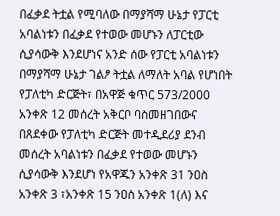በፈቃደ ትቷል የሚባለው በማያሻማ ሁኔታ የፓርቲ አባልነቱን በፈቃደ የተወው መሆኑን ለፓርቲው ሲያሳውቅ እንደሆነና አንድ ሰው የፓርቲ አባልነቱን በማያሻማ ሁኔታ ገልፆ ትቷል ለማለት አባል የሆነበት የፓለቲካ ድርጅት፣ በአዋጅ ቁጥር 573/2000 አንቀጽ 12 መሰረት አቅርቦ ባስመዘገበውና በጸደቀው የፓለቲካ ድርጅት መተዲደሪያ ደንብ መሰረት አባልነቱን በፈቃደ የተወው መሆኑን ሲያሳውቅ እንደሆነ የአዋጁን አንቀጽ 31 ንዐስ አንቀጽ 3 ፣አንቀጽ 15 ንዐስ አንቀጽ 1(ለ) እና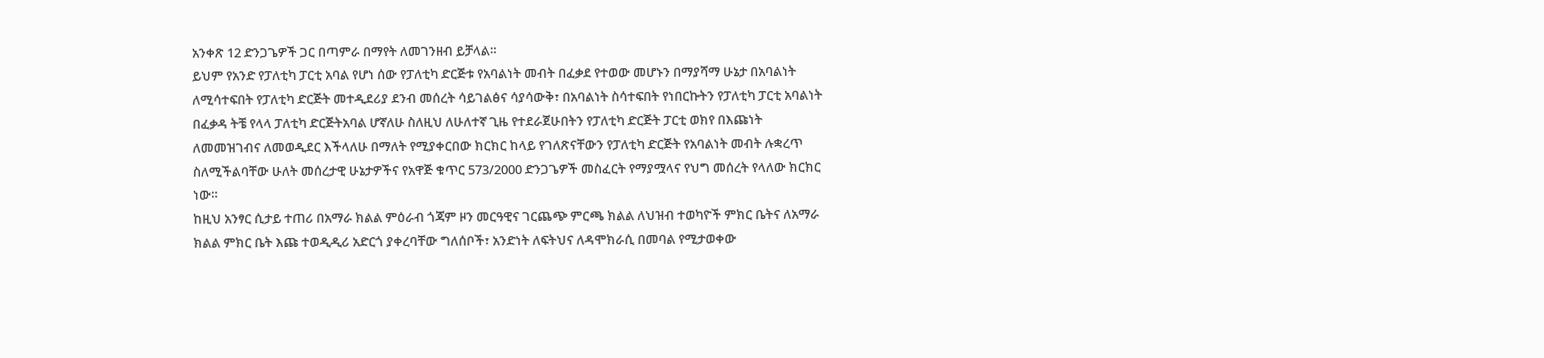አንቀጽ 12 ድንጋጌዎች ጋር በጣምራ በማየት ለመገንዘብ ይቻላል።
ይህም የአንድ የፓለቲካ ፓርቲ አባል የሆነ ሰው የፓለቲካ ድርጅቱ የአባልነት መብት በፈቃደ የተወው መሆኑን በማያሻማ ሁኔታ በአባልነት ለሚሳተፍበት የፓለቲካ ድርጅት መተዲደሪያ ደንብ መሰረት ሳይገልፅና ሳያሳውቅ፣ በአባልነት ስሳተፍበት የነበርኩትን የፓለቲካ ፓርቲ አባልነት በፈቃዳ ትቼ የላላ ፓለቲካ ድርጅትአባል ሆኛለሁ ስለዚህ ለሁለተኛ ጊዜ የተደራጀሁበትን የፓለቲካ ድርጅት ፓርቲ ወክየ በእጩነት ለመመዝገብና ለመወዲደር እችላለሁ በማለት የሚያቀርበው ክርክር ከላይ የገለጽናቸውን የፓለቲካ ድርጅት የአባልነት መብት ሉቋረጥ ስለሚችልባቸው ሁለት መሰረታዊ ሁኔታዎችና የአዋጅ ቁጥር 573/2000 ድንጋጌዎች መስፈርት የማያሟላና የህግ መሰረት የላለው ክርክር ነው።
ከዚህ አንፃር ሲታይ ተጠሪ በአማራ ክልል ምዕራብ ጎጃም ዞን መርዓዊና ገርጨጭ ምርጫ ክልል ለህዝብ ተወካዮች ምክር ቤትና ለአማራ ክልል ምክር ቤት እጩ ተወዲዲሪ አድርጎ ያቀረባቸው ግለሰቦች፣ አንድነት ለፍትህና ለዳሞክራሲ በመባል የሚታወቀው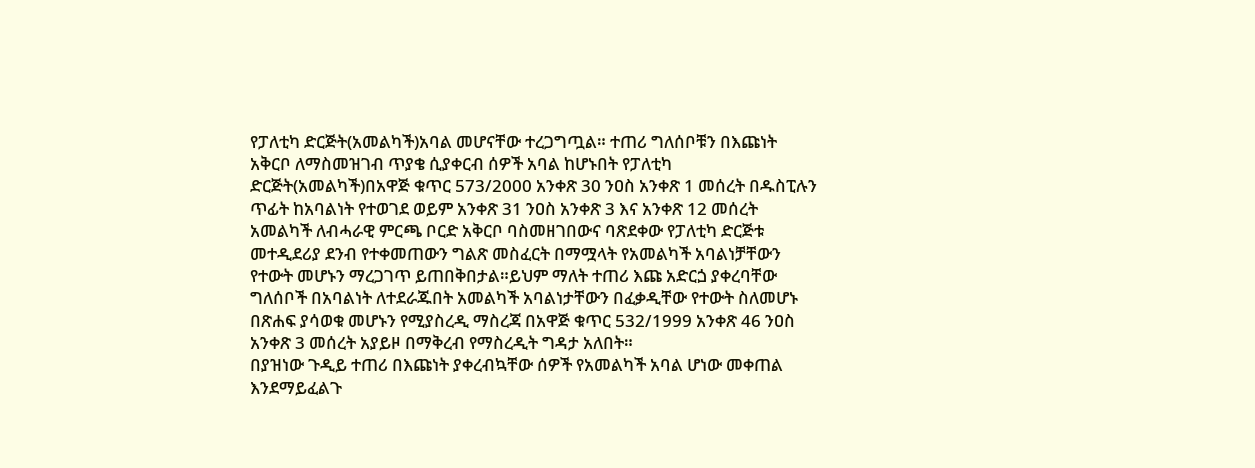የፓለቲካ ድርጅት(አመልካች)አባል መሆናቸው ተረጋግጧል። ተጠሪ ግለሰቦቹን በእጩነት አቅርቦ ለማስመዝገብ ጥያቄ ሲያቀርብ ሰዎች አባል ከሆኑበት የፓለቲካ ድርጅት(አመልካች)በአዋጅ ቁጥር 573/2000 አንቀጽ 30 ንዐስ አንቀጽ 1 መሰረት በዱስፒሉን ጥፊት ከአባልነት የተወገደ ወይም አንቀጽ 31 ንዐስ አንቀጽ 3 እና አንቀጽ 12 መሰረት አመልካች ለብሓራዊ ምርጫ ቦርድ አቅርቦ ባስመዘገበውና ባጽደቀው የፓለቲካ ድርጅቱ መተዲደሪያ ደንብ የተቀመጠውን ግልጽ መስፈርት በማሟላት የአመልካች አባልነቻቸውን የተውት መሆኑን ማረጋገጥ ይጠበቅበታል።ይህም ማለት ተጠሪ እጩ አድርጏ ያቀረባቸው ግለሰቦች በአባልነት ለተደራጁበት አመልካች አባልነታቸውን በፈቃዲቸው የተውት ስለመሆኑ በጽሐፍ ያሳወቁ መሆኑን የሚያስረዲ ማስረጃ በአዋጅ ቁጥር 532/1999 አንቀጽ 46 ንዐስ አንቀጽ 3 መሰረት አያይዞ በማቅረብ የማስረዲት ግዳታ አለበት።
በያዝነው ጉዲይ ተጠሪ በእጩነት ያቀረብኳቸው ሰዎች የአመልካች አባል ሆነው መቀጠል እንደማይፈልጉ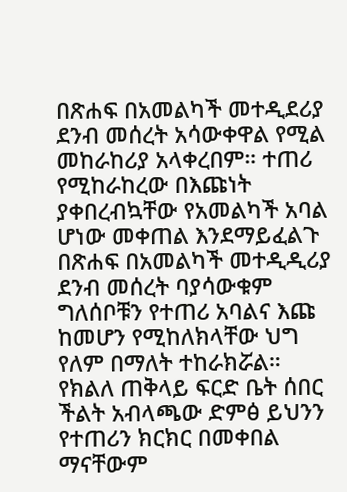በጽሐፍ በአመልካች መተዲደሪያ ደንብ መሰረት አሳውቀዋል የሚል መከራከሪያ አላቀረበም። ተጠሪ የሚከራከረው በእጩነት ያቀበረብኳቸው የአመልካች አባል ሆነው መቀጠል እንደማይፈልጉ በጽሐፍ በአመልካች መተዲዲሪያ ደንብ መሰረት ባያሳውቁም ግለሰቦቹን የተጠሪ አባልና እጩ ከመሆን የሚከለክላቸው ህግ የለም በማለት ተከራክሯል።
የክልለ ጠቅላይ ፍርድ ቤት ሰበር ችልት አብላጫው ድምፅ ይህንን የተጠሪን ክርክር በመቀበል ማናቸውም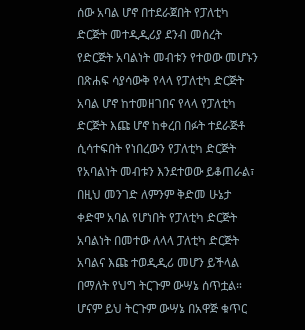ሰው አባል ሆኖ በተደራጀበት የፓለቲካ ድርጅት መተዲዲሪያ ደንብ መሰረት የድርጅት አባልነት መብቱን የተወው መሆኑን በጽሐፍ ሳያሳውቅ የላላ የፓለቲካ ድርጅት አባል ሆኖ ከተመዘገበና የላላ የፓለቲካ ድርጅት እጩ ሆኖ ከቀረበ በፉት ተደራጅቶ ሲሳተፍበት የነበረውን የፓለቲካ ድርጅት የአባልነት መብቱን እንደተወው ይቆጠራል፣ በዚህ መንገድ ለምንም ቅድመ ሁኔታ ቀድሞ አባል የሆነበት የፓለቲካ ድርጅት አባልነት በመተው ለላላ ፓለቲካ ድርጅት አባልና እጩ ተወዲዲሪ መሆን ይችላል በማለት የህግ ትርጉም ውሣኔ ሰጥቷል።
ሆናም ይህ ትርጉም ውሣኔ በአዋጅ ቁጥር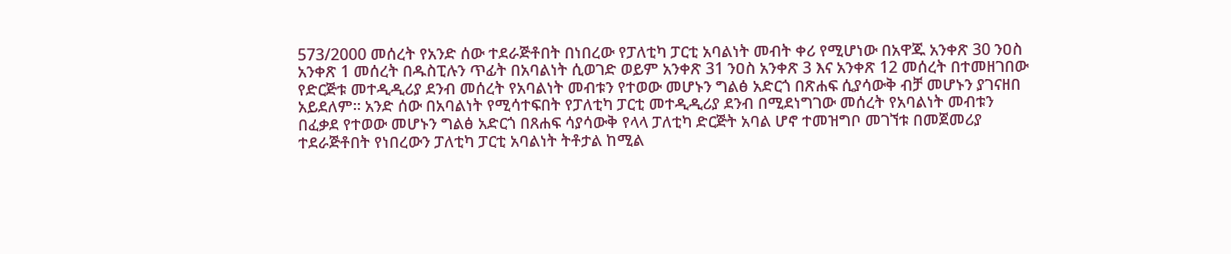573/2000 መሰረት የአንድ ሰው ተደራጅቶበት በነበረው የፓለቲካ ፓርቲ አባልነት መብት ቀሪ የሚሆነው በአዋጁ አንቀጽ 30 ንዐስ አንቀጽ 1 መሰረት በዱስፒሉን ጥፊት በአባልነት ሲወገድ ወይም አንቀጽ 31 ንዐስ አንቀጽ 3 እና አንቀጽ 12 መሰረት በተመዘገበው የድርጅቱ መተዲዲሪያ ደንብ መሰረት የአባልነት መብቱን የተወው መሆኑን ግልፅ አድርጎ በጽሐፍ ሲያሳውቅ ብቻ መሆኑን ያገናዘበ አይደለም። አንድ ሰው በአባልነት የሚሳተፍበት የፓለቲካ ፓርቲ መተዲዲሪያ ደንብ በሚደነግገው መሰረት የአባልነት መብቱን በፈቃደ የተወው መሆኑን ግልፅ አድርጎ በጸሐፍ ሳያሳውቅ የላላ ፓለቲካ ድርጅት አባል ሆኖ ተመዝግቦ መገኘቱ በመጀመሪያ ተደራጅቶበት የነበረውን ፓለቲካ ፓርቲ አባልነት ትቶታል ከሚል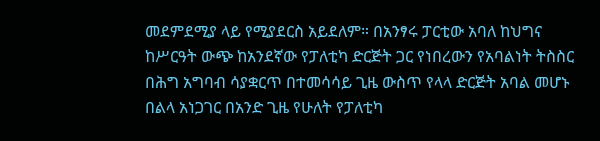መደምደሚያ ላይ የሚያደርስ አይደለም። በአንፃሩ ፓርቲው አባለ ከህግና ከሥርዓት ውጭ ከአንደኛው የፓለቲካ ድርጅት ጋር የነበረውን የአባልነት ትስስር በሕግ አግባብ ሳያቋርጥ በተመሳሳይ ጊዜ ውስጥ የላላ ድርጅት አባል መሆኑ በልላ አነጋገር በአንድ ጊዜ የሁለት የፓለቲካ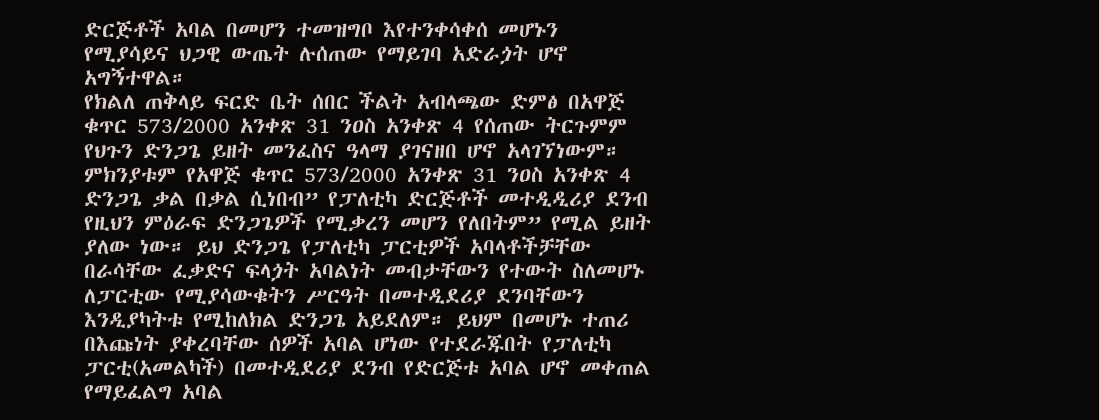ድርጅቶች አባል በመሆን ተመዝግቦ እየተንቀሳቀሰ መሆኑን የሚያሳይና ህጋዊ ውጤት ሉሰጠው የማይገባ አድራጏት ሆኖ አግኝተዋል።
የክልለ ጠቅላይ ፍርድ ቤት ሰበር ችልት አብላጫው ድምፅ በአዋጅ ቁጥር 573/2000 አንቀጽ 31 ንዐስ አንቀጽ 4 የሰጠው ትርጉምም የህጉን ድንጋጌ ይዘት መንፈስና ዓላማ ያገናዘበ ሆኖ አላገኘነውም። ምክንያቱም የአዋጅ ቁጥር 573/2000 አንቀጽ 31 ንዐስ አንቀጽ 4 ድንጋጌ ቃል በቃል ሲነበብ” የፓለቲካ ድርጅቶች መተዲዲሪያ ደንብ የዚህን ምዕራፍ ድንጋጌዎች የሚቃረን መሆን የለበትም” የሚል ይዘት ያለው ነው። ይህ ድንጋጌ የፓለቲካ ፓርቲዎች አባላቶችቻቸው በራሳቸው ፈቃድና ፍላጏት አባልነት መብታቸውን የተውት ስለመሆኑ ለፓርቲው የሚያሳውቁትን ሥርዓት በመተዲደሪያ ደንባቸውን እንዲያካትቱ የሚከለክል ድንጋጌ አይደለም። ይህም በመሆኑ ተጠሪ በእጩነት ያቀረባቸው ሰዎች አባል ሆነው የተደራጁበት የፓለቲካ ፓርቲ(አመልካች) በመተዲደሪያ ደንብ የድርጅቱ አባል ሆኖ መቀጠል የማይፈልግ አባል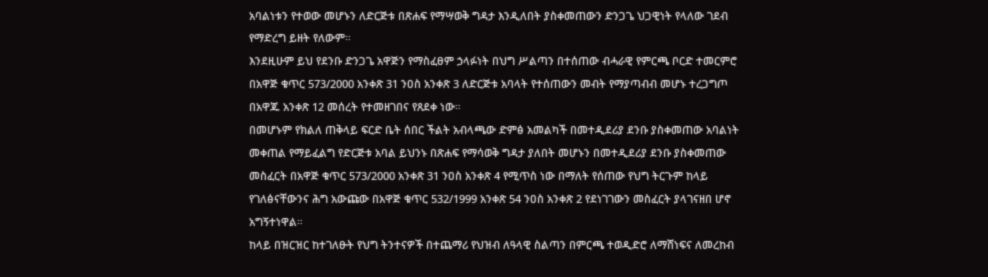አባልነቱን የተወው መሆኑን ለድርጅቱ በጽሐፍ የማሣወቅ ግዳታ እንዲለበት ያስቀመጠውን ድንጋጌ ህጋዊነት የላለው ገደብ የማድረግ ይዘት የለውም።
እንደዚሁም ይህ የደንቡ ድንጋጌ አዋጅን የማስፈፀም ኃላፉነት በህግ ሥልጣን በተሰጠው ብሓራዊ የምርጫ ቦርድ ተመርምሮ በአዋጅ ቁጥር 573/2000 አንቀጽ 31 ንዐስ አንቀጽ 3 ለድርጅቱ አባላት የተሰጠውን መብት የማያጣብብ መሆኑ ተረጋግጦ በአዋጁ አንቀጽ 12 መሰረት የተመዘገበና የጸደቀ ነው።
በመሆኑም የክልለ ጠቅላይ ፍርድ ቤት ሰበር ችልት አብላጫው ድምፅ አመልካች በመተዲደሪያ ደንቡ ያስቀመጠው አባልነት መቀጠል የማይፈልግ የድርጅቱ አባል ይህንኑ በጽሐፍ የማሳወቅ ግዳታ ያለበት መሆኑን በመተዲደሪያ ደንቡ ያስቀመጠው መስፈርት በአዋጅ ቁጥር 573/2000 አንቀጽ 31 ንዐስ አንቀጽ 4 የሚጥስ ነው በማለት የሰጠው የህግ ትርጉም ከላይ የገለፅናቸውንና ሕግ አውጩው በአዋጅ ቁጥር 532/1999 አንቀጽ 54 ንዐስ አንቀጽ 2 የደነገገውን መስፈርት ያላገናዘበ ሆኖ አግኝተነዋል።
ከላይ በዝርዝር ከተገለፁት የህግ ትንተናዎች በተጨማሪ የህዝብ ለዓላዊ ስልጣን በምርጫ ተወዲድሮ ለማሸነፍና ለመረከብ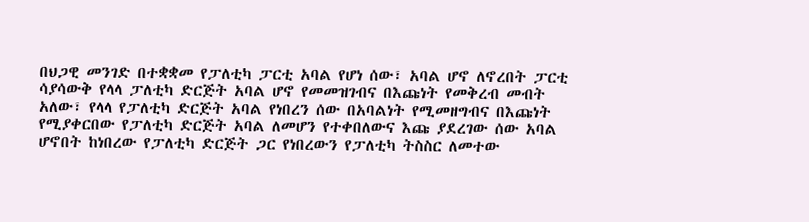በህጋዊ መንገድ በተቋቋመ የፓለቲካ ፓርቲ አባል የሆነ ሰው፣ አባል ሆኖ ለኖረበት ፓርቲ ሳያሳውቅ የላላ ፓለቲካ ድርጅት አባል ሆኖ የመመዝገብና በእጩነት የመቅረብ መብት አለው፣ የላላ የፓለቲካ ድርጅት አባል የነበረን ሰው በአባልነት የሚመዘግብና በእጩነት የሚያቀርበው የፓለቲካ ድርጅት አባል ለመሆን የተቀበለውና እጩ ያደረገው ሰው አባል ሆኖበት ከነበረው የፓለቲካ ድርጅት ጋር የነበረውን የፓለቲካ ትስስር ለመተው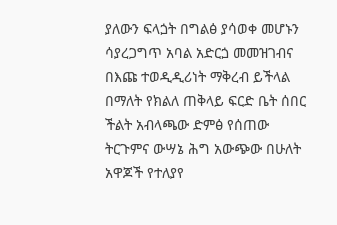ያለውን ፍላጏት በግልፅ ያሳወቀ መሆኑን ሳያረጋግጥ አባል አድርጏ መመዝገብና በእጩ ተወዲዲሪነት ማቅረብ ይችላል በማለት የክልለ ጠቅላይ ፍርድ ቤት ሰበር ችልት አብላጫው ድምፅ የሰጠው ትርጉምና ውሣኔ ሕግ አውጭው በሁለት አዋጆች የተለያየ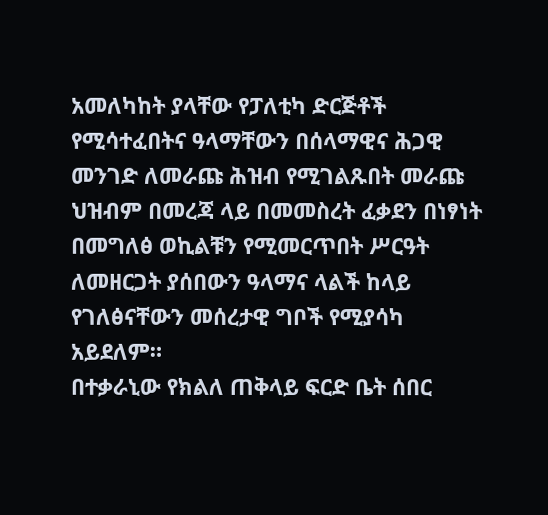አመለካከት ያላቸው የፓለቲካ ድርጅቶች የሚሳተፈበትና ዓላማቸውን በሰላማዊና ሕጋዊ መንገድ ለመራጩ ሕዝብ የሚገልጹበት መራጩ ህዝብም በመረጃ ላይ በመመስረት ፈቃደን በነፃነት በመግለፅ ወኪልቹን የሚመርጥበት ሥርዓት ለመዘርጋት ያሰበውን ዓላማና ላልች ከላይ የገለፅናቸውን መሰረታዊ ግቦች የሚያሳካ አይደለም።
በተቃራኒው የክልለ ጠቅላይ ፍርድ ቤት ሰበር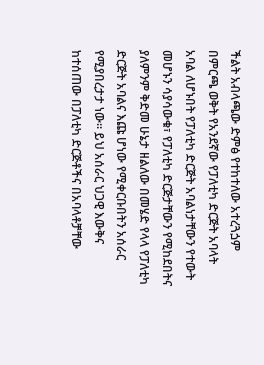ችልት አብላጫው ድምፅ የተከተለው አተረጓጏም በምርጫ ወቅት የአንደኛው የፓለቲካ ድርጅት አባላት አባል ለሆኑበት የፓለቲካ ድርጅት አባልነታቸውን የተውት መሆኑን ሳያሳውቁ፣ የፓለቲካ ድርጅታቸውን የሚከደበትና ያለምንም ቅድመ ሁኔታ ዘልለው በመሄድ የላላ የፓለቲካ ድርጅት አባልና እጩ ሆነው የሚቀርቡበትን አሰራር የሚያበረታታ ነው። ይህ አሰራር ህጋዊ እውቅና ከተሰጠው በፓለቲካ ድርጅቶችና በአባላቶቻቸው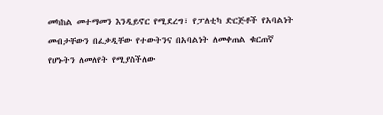መካከል መተማመን እንዲይኖር የሚደረግ፣ የፓለቲካ ድርጅቶች የአባልነት መብታቸውን በፈቃዲቸው የተውትንና በአባልነት ለመቀጠል ቁርጠኛ የሆኑትን ለመለየት የሚያስችለው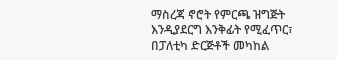ማስረጃ ኖሮት የምርጫ ዝግጅት እንዲያደርግ እንቅፊት የሚፈጥር፣ በፓለቲካ ድርጅቶች መካከል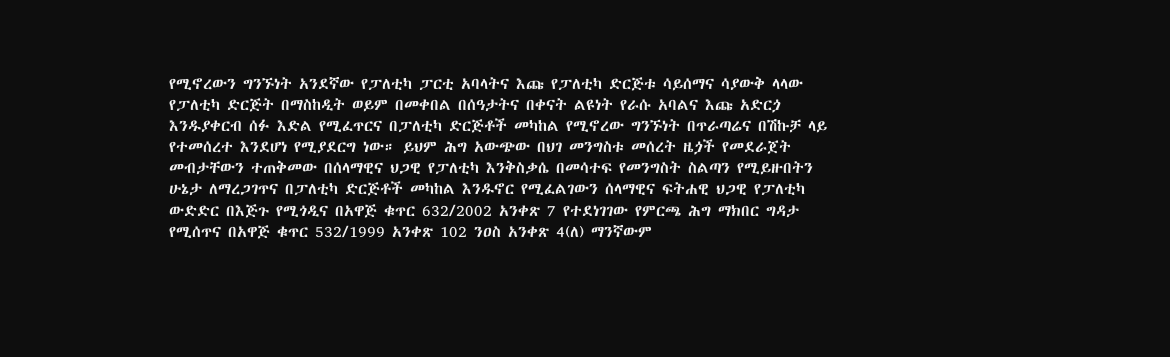የሚኖረውን ግንኙነት አንደኛው የፓለቲካ ፓርቲ አባላትና እጩ የፓለቲካ ድርጅቱ ሳይሰማና ሳያውቅ ላላው የፓለቲካ ድርጅት በማስከዲት ወይም በመቀበል በሰዓታትና በቀናት ልዩነት የራሱ አባልና እጩ አድርጏ እንዱያቀርብ ሰፉ እድል የሚፈጥርና በፓለቲካ ድርጅቶች መካከል የሚኖረው ግንኙነት በጥራጣሬና በሽኩቻ ላይ የተመሰረተ እንደሆነ የሚያደርግ ነው። ይህም ሕግ አውጭው በህገ መንግስቱ መሰረት ዜጏች የመደራጀት መብታቸውን ተጠቅመው በሰላማዊና ህጋዊ የፓለቲካ እንቅስቃሴ በመሳተፍ የመንግስት ስልጣን የሚይዙበትን ሁኔታ ለማረጋገጥና በፓለቲካ ድርጅቶች መካከል እንዱኖር የሚፈልገውን ሰላማዊና ፍትሐዊ ህጋዊ የፓለቲካ ውድድር በእጅጉ የሚጎዲና በአዋጅ ቁጥር 632/2002 አንቀጽ 7 የተደነገገው የምርጫ ሕግ ማክበር ግዳታ የሚሰጥና በአዋጅ ቁጥር 532/1999 አንቀጽ 102 ንዐስ አንቀጽ 4(ለ) ማንኛውም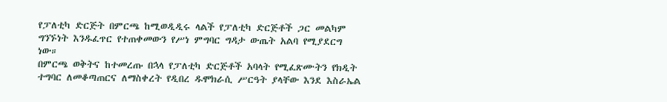የፓለቲካ ድርጅት በምርጫ ከሚወዲዲሩ ላልች የፓለቲካ ድርጅቶች ጋር መልካም ግንኙነት እንዱፈጥር የተጠቀመውን የሥነ ምግባር ግዳታ ውጤት አልባ የሚያደርግ ነው።
በምርጫ ወቅትና ከተመረጡ በኋላ የፓለቲካ ድርጅቶች አባላት የሚፈጽሙትን የክዲት ተግባር ለመቆጣጠርና ለማስቀረት የዲበረ ዱሞክራሲ ሥርዓት ያላቸው እንደ እስራኤል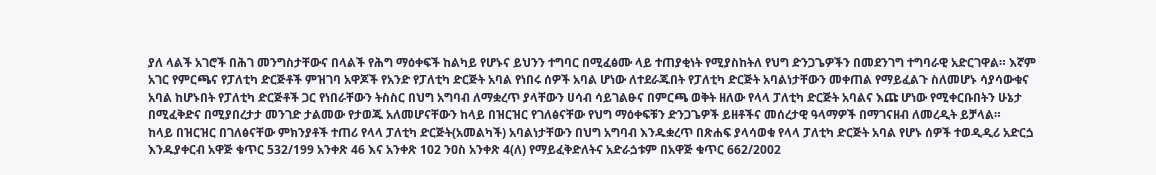ያለ ላልች አገሮች በሕገ መንግስታቸውና በላልች የሕግ ማዕቀፍች ከልካይ የሆኑና ይህንን ተግባር በሚፈፅሙ ላይ ተጠያቂነት የሚያስከትለ የህግ ድንጋጌዎችን በመደንገግ ተግባራዊ አድርገዋል። እኛም አገር የምርጫና የፓለቲካ ድርጅቶች ምዝገባ አዋጆች የአንድ የፓለቲካ ድርጅት አባል የነበሩ ሰዎች አባል ሆነው ለተደራጁበት የፓለቲካ ድርጅት አባልነታቸውን መቀጠል የማይፈልጉ ስለመሆኑ ሳያሳውቁና አባል ከሆኑበት የፓለቲካ ድርጅቶች ጋር የነበራቸውን ትስስር በህግ አግባብ ለማቋረጥ ያላቸውን ሀሳብ ሳይገልፁና በምርጫ ወቅት ዘለው የላላ ፓለቲካ ድርጅት አባልና እጩ ሆነው የሚቀርቡበትን ሁኔታ በሚፈቅድና በሚያበረታታ መንገድ ታልመው የታወጁ አለመሆናቸውን ከላይ በዝርዝር የገለፅናቸው የህግ ማዕቀፍቹን ድንጋጌዎች ይዘቶችና መሰረታዊ ዓላማዎች በማገናዘብ ለመረዲት ይቻላል።
ከላይ በዝርዝር በገለፅናቸው ምክንያቶች ተጠሪ የላላ ፓለቲካ ድርጅት(አመልካች) አባልነታቸውን በህግ አግባብ እንዱቋረጥ በጽሐፍ ያላሳወቁ የላላ ፓለቲካ ድርጅት አባል የሆኑ ሰዎች ተወዲዲሪ አድርጏ እንዱያቀርብ አዋጅ ቁጥር 532/199 አንቀጽ 46 እና አንቀጽ 102 ንዐስ አንቀጽ 4(ለ) የማይፈቅድለትና አድራጏቱም በአዋጅ ቁጥር 662/2002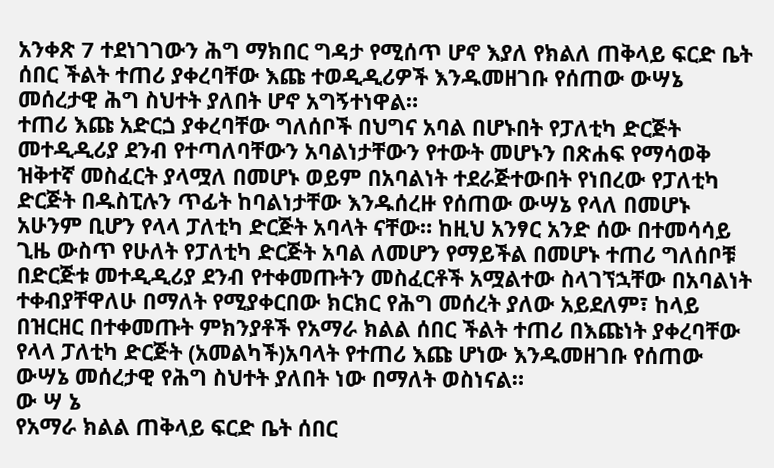አንቀጽ 7 ተደነገገውን ሕግ ማክበር ግዳታ የሚሰጥ ሆኖ እያለ የክልለ ጠቅላይ ፍርድ ቤት ሰበር ችልት ተጠሪ ያቀረባቸው እጩ ተወዲዲሪዎች እንዱመዘገቡ የሰጠው ውሣኔ መሰረታዊ ሕግ ስህተት ያለበት ሆኖ አግኝተነዋል።
ተጠሪ እጩ አድርጏ ያቀረባቸው ግለሰቦች በህግና አባል በሆኑበት የፓለቲካ ድርጅት መተዲዲሪያ ደንብ የተጣለባቸውን አባልነታቸውን የተውት መሆኑን በጽሐፍ የማሳወቅ ዝቅተኛ መስፈርት ያላሟለ በመሆኑ ወይም በአባልነት ተደራጅተውበት የነበረው የፓለቲካ ድርጅት በዱስፒሉን ጥፊት ከባልነታቸው እንዱሰረዙ የሰጠው ውሣኔ የላለ በመሆኑ አሁንም ቢሆን የላላ ፓለቲካ ድርጅት አባላት ናቸው። ከዚህ አንፃር አንድ ሰው በተመሳሳይ ጊዜ ውስጥ የሁለት የፓለቲካ ድርጅት አባል ለመሆን የማይችል በመሆኑ ተጠሪ ግለሰቦቹ በድርጅቱ መተዲዲሪያ ደንብ የተቀመጡትን መስፈርቶች አሟልተው ስላገኘኋቸው በአባልነት ተቀብያቸዋለሁ በማለት የሚያቀርበው ክርክር የሕግ መሰረት ያለው አይደለም፣ ከላይ በዝርዘር በተቀመጡት ምክንያቶች የአማራ ክልል ሰበር ችልት ተጠሪ በእጩነት ያቀረባቸው የላላ ፓለቲካ ድርጅት (አመልካች)አባላት የተጠሪ እጩ ሆነው እንዱመዘገቡ የሰጠው ውሣኔ መሰረታዊ የሕግ ስህተት ያለበት ነው በማለት ወስነናል።
ው ሣ ኔ
የአማራ ክልል ጠቅላይ ፍርድ ቤት ሰበር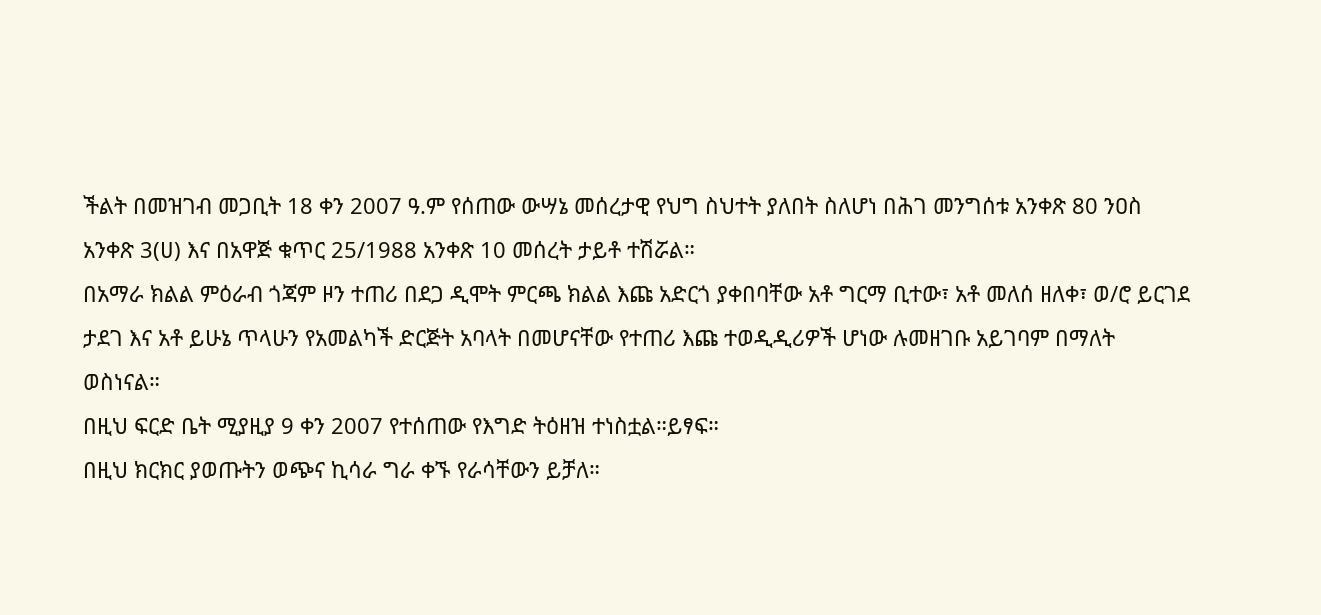ችልት በመዝገብ መጋቢት 18 ቀን 2007 ዓ.ም የሰጠው ውሣኔ መሰረታዊ የህግ ስህተት ያለበት ስለሆነ በሕገ መንግሰቱ አንቀጽ 80 ንዐስ አንቀጽ 3(ሀ) እና በአዋጅ ቁጥር 25/1988 አንቀጽ 10 መሰረት ታይቶ ተሽሯል።
በአማራ ክልል ምዕራብ ጎጃም ዞን ተጠሪ በደጋ ዲሞት ምርጫ ክልል እጩ አድርጎ ያቀበባቸው አቶ ግርማ ቢተው፣ አቶ መለሰ ዘለቀ፣ ወ/ሮ ይርገደ ታደገ እና አቶ ይሁኔ ጥላሁን የአመልካች ድርጅት አባላት በመሆናቸው የተጠሪ እጩ ተወዲዲሪዎች ሆነው ሉመዘገቡ አይገባም በማለት ወስነናል።
በዚህ ፍርድ ቤት ሚያዚያ 9 ቀን 2007 የተሰጠው የእግድ ትዕዘዝ ተነስቷል።ይፃፍ።
በዚህ ክርክር ያወጡትን ወጭና ኪሳራ ግራ ቀኙ የራሳቸውን ይቻለ።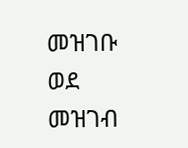መዝገቡ ወደ መዝገብ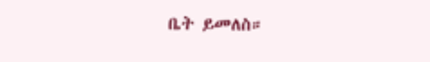ቤት ይመለስ።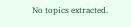No topics extracted.